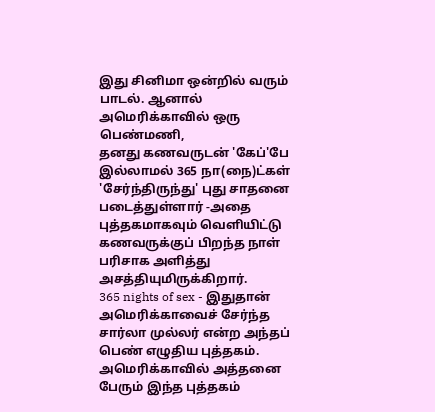இது சினிமா ஒன்றில் வரும் பாடல். ஆனால் அமெரிக்காவில் ஒரு பெண்மணி,
தனது கணவருடன் 'கேப்'பே இல்லாமல் 365 நா(நை)ட்கள் 'சேர்ந்திருந்து' புது சாதனை படைத்துள்ளார் -அதை புத்தகமாகவும் வெளியிட்டு கணவருக்குப் பிறந்த நாள் பரிசாக அளித்து அசத்தியுமிருக்கிறார்.
365 nights of sex - இதுதான் அமெரிக்காவைச் சேர்ந்த சார்லா முல்லர் என்ற அந்தப் பெண் எழுதிய புத்தகம். அமெரிக்காவில் அத்தனை பேரும் இந்த புத்தகம்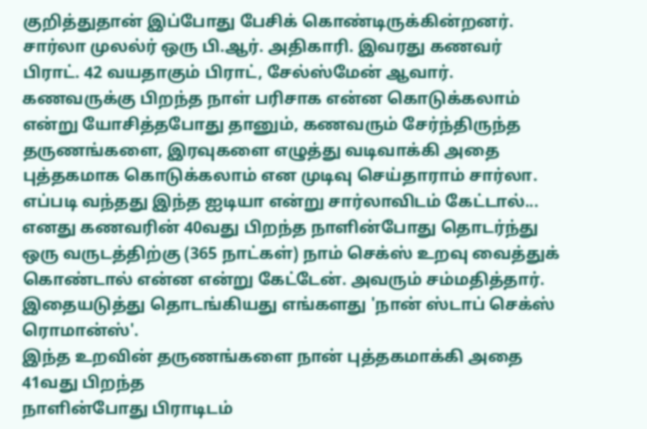குறித்துதான் இப்போது பேசிக் கொண்டிருக்கின்றனர்.
சார்லா முலல்ர் ஒரு பி.ஆர். அதிகாரி. இவரது கணவர்
பிராட். 42 வயதாகும் பிராட், சேல்ஸ்மேன் ஆவார்.
கணவருக்கு பிறந்த நாள் பரிசாக என்ன கொடுக்கலாம் என்று யோசித்தபோது தானும், கணவரும் சேர்ந்திருந்த தருணங்களை, இரவுகளை எழுத்து வடிவாக்கி அதை புத்தகமாக கொடுக்கலாம் என முடிவு செய்தாராம் சார்லா.
எப்படி வந்தது இந்த ஐடியா என்று சார்லாவிடம் கேட்டால்...
எனது கணவரின் 40வது பிறந்த நாளின்போது தொடர்ந்து ஒரு வருடத்திற்கு (365 நாட்கள்) நாம் செக்ஸ் உறவு வைத்துக் கொண்டால் என்ன என்று கேட்டேன். அவரும் சம்மதித்தார். இதையடுத்து தொடங்கியது எங்களது 'நான் ஸ்டாப் செக்ஸ் ரொமான்ஸ்'.
இந்த உறவின் தருணங்களை நான் புத்தகமாக்கி அதை 41வது பிறந்த
நாளின்போது பிராடிடம்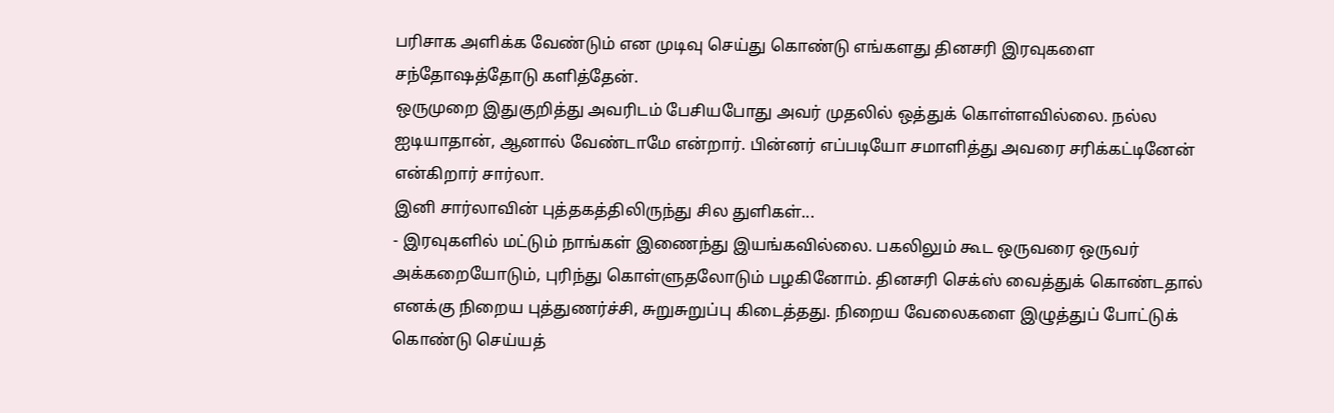பரிசாக அளிக்க வேண்டும் என முடிவு செய்து கொண்டு எங்களது தினசரி இரவுகளை சந்தோஷத்தோடு களித்தேன்.
ஒருமுறை இதுகுறித்து அவரிடம் பேசியபோது அவர் முதலில் ஒத்துக் கொள்ளவில்லை. நல்ல ஐடியாதான், ஆனால் வேண்டாமே என்றார். பின்னர் எப்படியோ சமாளித்து அவரை சரிக்கட்டினேன் என்கிறார் சார்லா.
இனி சார்லாவின் புத்தகத்திலிருந்து சில துளிகள்...
- இரவுகளில் மட்டும் நாங்கள் இணைந்து இயங்கவில்லை. பகலிலும் கூட ஒருவரை ஒருவர் அக்கறையோடும், புரிந்து கொள்ளுதலோடும் பழகினோம். தினசரி செக்ஸ் வைத்துக் கொண்டதால் எனக்கு நிறைய புத்துணர்ச்சி, சுறுசுறுப்பு கிடைத்தது. நிறைய வேலைகளை இழுத்துப் போட்டுக் கொண்டு செய்யத்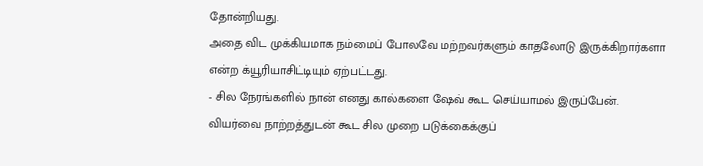தோன்றியது.
அதை விட முக்கியமாக நம்மைப் போலவே மற்றவர்களும் காதலோடு இருக்கிறார்களா என்ற க்யூரியாசிட்டியும் ஏற்பட்டது.
- சில நேரங்களில் நான் எனது கால்களை ஷேவ் கூட செய்யாமல் இருப்பேன். வியர்வை நாற்றத்துடன் கூட சில முறை படுக்கைக்குப்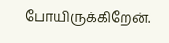போயிருக்கிறேன்.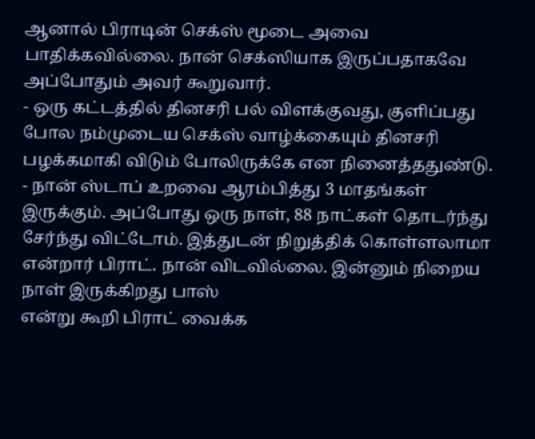ஆனால் பிராடின் செக்ஸ் மூடை அவை பாதிக்கவில்லை. நான் செக்ஸியாக இருப்பதாகவே அப்போதும் அவர் கூறுவார்.
- ஒரு கட்டத்தில் தினசரி பல் விளக்குவது, குளிப்பது போல நம்முடைய செக்ஸ் வாழ்க்கையும் தினசரி பழக்கமாகி விடும் போலிருக்கே என நினைத்ததுண்டு.
- நான் ஸ்டாப் உறவை ஆரம்பித்து 3 மாதங்கள் இருக்கும். அப்போது ஒரு நாள், 88 நாட்கள் தொடர்ந்து சேர்ந்து விட்டோம். இத்துடன் நிறுத்திக் கொள்ளலாமா என்றார் பிராட். நான் விடவில்லை. இன்னும் நிறைய நாள் இருக்கிறது பாஸ்
என்று கூறி பிராட் வைக்க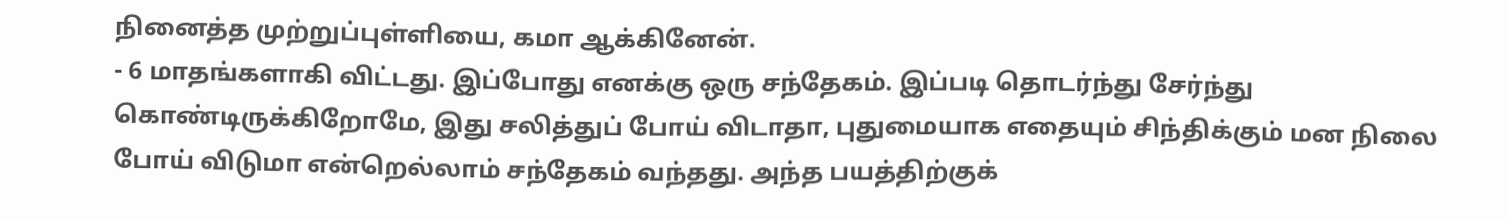நினைத்த முற்றுப்புள்ளியை, கமா ஆக்கினேன்.
- 6 மாதங்களாகி விட்டது. இப்போது எனக்கு ஒரு சந்தேகம். இப்படி தொடர்ந்து சேர்ந்து கொண்டிருக்கிறோமே, இது சலித்துப் போய் விடாதா, புதுமையாக எதையும் சிந்திக்கும் மன நிலை போய் விடுமா என்றெல்லாம் சந்தேகம் வந்தது. அந்த பயத்திற்குக்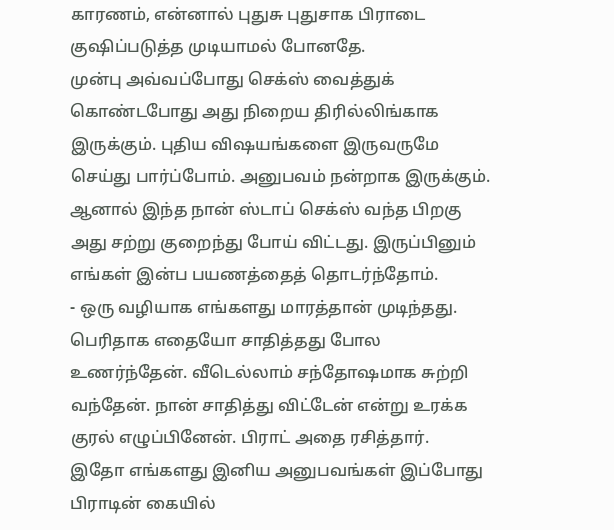காரணம், என்னால் புதுசு புதுசாக பிராடை குஷிப்படுத்த முடியாமல் போனதே.
முன்பு அவ்வப்போது செக்ஸ் வைத்துக் கொண்டபோது அது நிறைய திரில்லிங்காக இருக்கும். புதிய விஷயங்களை இருவருமே செய்து பார்ப்போம். அனுபவம் நன்றாக இருக்கும். ஆனால் இந்த நான் ஸ்டாப் செக்ஸ் வந்த பிறகு அது சற்று குறைந்து போய் விட்டது. இருப்பினும் எங்கள் இன்ப பயணத்தைத் தொடர்ந்தோம்.
- ஒரு வழியாக எங்களது மாரத்தான் முடிந்தது. பெரிதாக எதையோ சாதித்தது போல உணர்ந்தேன். வீடெல்லாம் சந்தோஷமாக சுற்றி வந்தேன். நான் சாதித்து விட்டேன் என்று உரக்க குரல் எழுப்பினேன். பிராட் அதை ரசித்தார்.
இதோ எங்களது இனிய அனுபவங்கள் இப்போது பிராடின் கையில்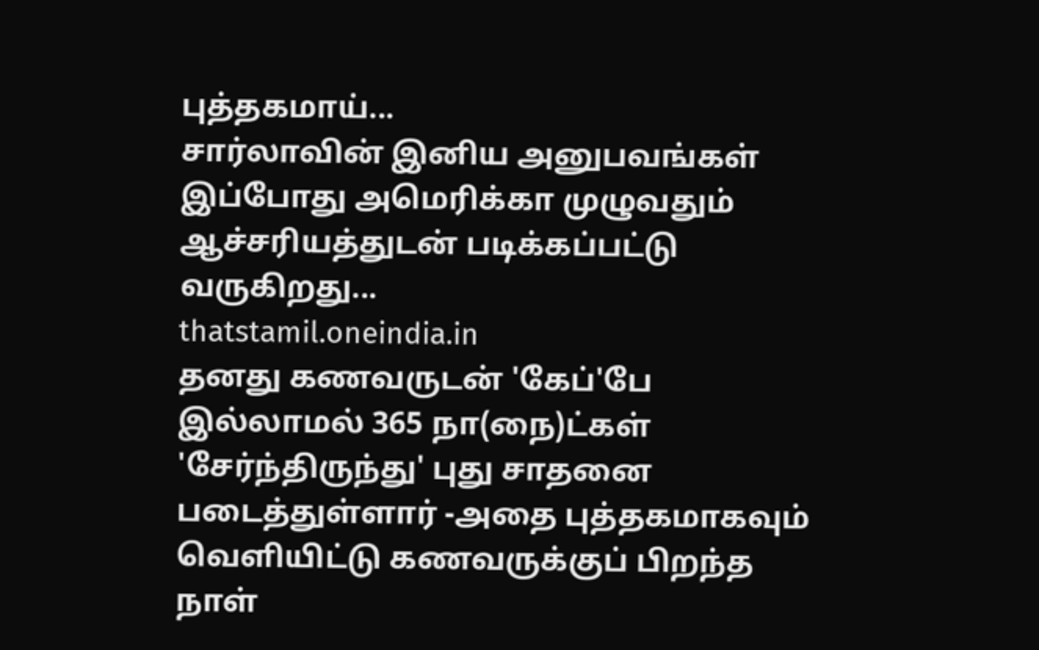புத்தகமாய்...
சார்லாவின் இனிய அனுபவங்கள் இப்போது அமெரிக்கா முழுவதும் ஆச்சரியத்துடன் படிக்கப்பட்டு வருகிறது...
thatstamil.oneindia.in
தனது கணவருடன் 'கேப்'பே இல்லாமல் 365 நா(நை)ட்கள் 'சேர்ந்திருந்து' புது சாதனை படைத்துள்ளார் -அதை புத்தகமாகவும் வெளியிட்டு கணவருக்குப் பிறந்த நாள்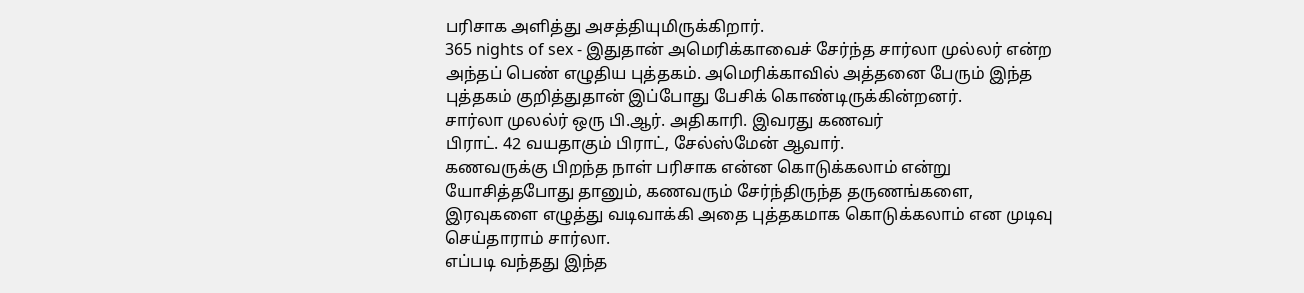பரிசாக அளித்து அசத்தியுமிருக்கிறார்.
365 nights of sex - இதுதான் அமெரிக்காவைச் சேர்ந்த சார்லா முல்லர் என்ற அந்தப் பெண் எழுதிய புத்தகம். அமெரிக்காவில் அத்தனை பேரும் இந்த புத்தகம் குறித்துதான் இப்போது பேசிக் கொண்டிருக்கின்றனர்.
சார்லா முலல்ர் ஒரு பி.ஆர். அதிகாரி. இவரது கணவர்
பிராட். 42 வயதாகும் பிராட், சேல்ஸ்மேன் ஆவார்.
கணவருக்கு பிறந்த நாள் பரிசாக என்ன கொடுக்கலாம் என்று யோசித்தபோது தானும், கணவரும் சேர்ந்திருந்த தருணங்களை, இரவுகளை எழுத்து வடிவாக்கி அதை புத்தகமாக கொடுக்கலாம் என முடிவு செய்தாராம் சார்லா.
எப்படி வந்தது இந்த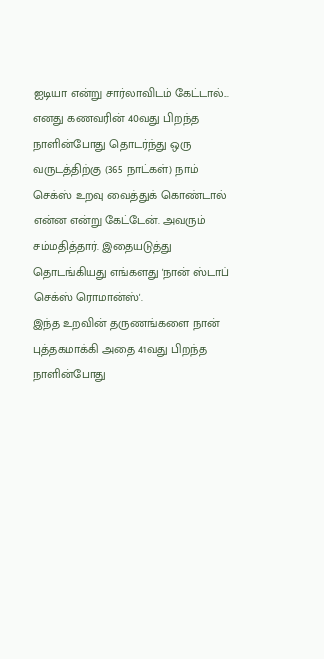ஐடியா என்று சார்லாவிடம் கேட்டால்...
எனது கணவரின் 40வது பிறந்த நாளின்போது தொடர்ந்து ஒரு வருடத்திற்கு (365 நாட்கள்) நாம் செக்ஸ் உறவு வைத்துக் கொண்டால் என்ன என்று கேட்டேன். அவரும் சம்மதித்தார். இதையடுத்து தொடங்கியது எங்களது 'நான் ஸ்டாப் செக்ஸ் ரொமான்ஸ்'.
இந்த உறவின் தருணங்களை நான் புத்தகமாக்கி அதை 41வது பிறந்த
நாளின்போது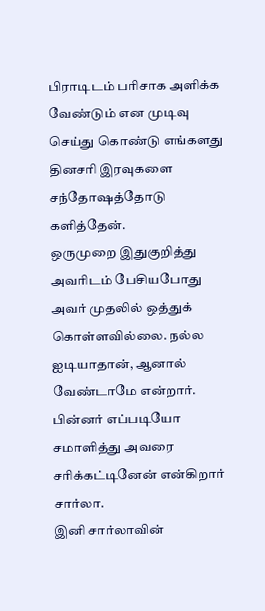பிராடிடம் பரிசாக அளிக்க வேண்டும் என முடிவு செய்து கொண்டு எங்களது தினசரி இரவுகளை சந்தோஷத்தோடு களித்தேன்.
ஒருமுறை இதுகுறித்து அவரிடம் பேசியபோது அவர் முதலில் ஒத்துக் கொள்ளவில்லை. நல்ல ஐடியாதான், ஆனால் வேண்டாமே என்றார். பின்னர் எப்படியோ சமாளித்து அவரை சரிக்கட்டினேன் என்கிறார் சார்லா.
இனி சார்லாவின்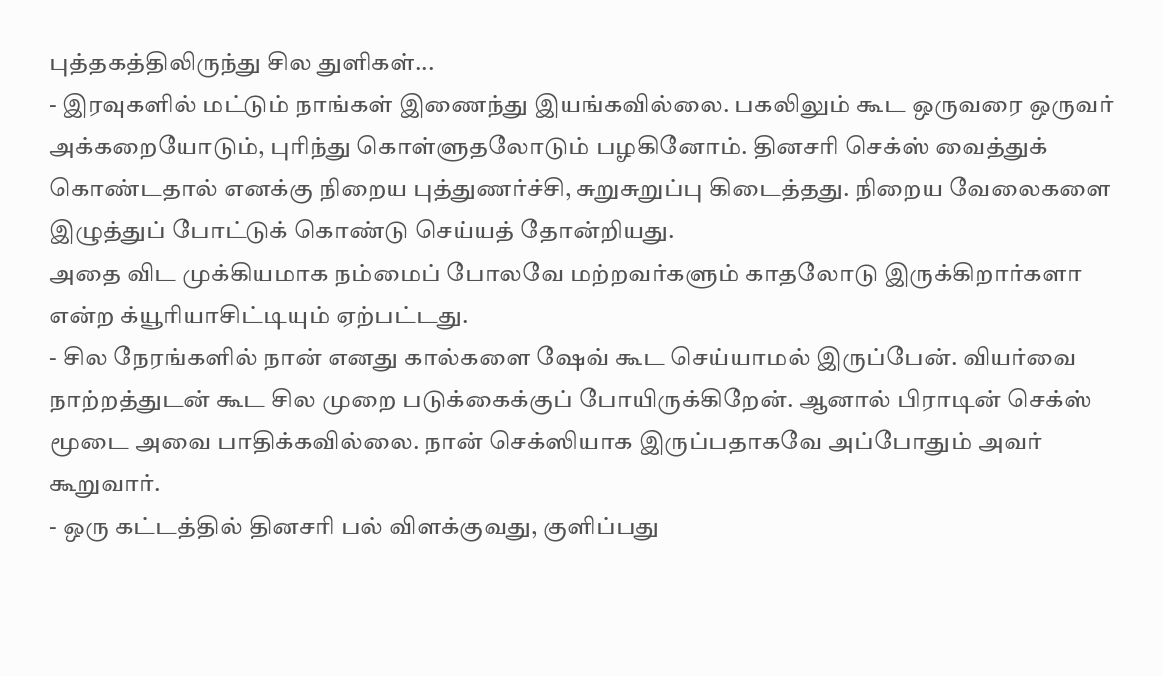புத்தகத்திலிருந்து சில துளிகள்...
- இரவுகளில் மட்டும் நாங்கள் இணைந்து இயங்கவில்லை. பகலிலும் கூட ஒருவரை ஒருவர் அக்கறையோடும், புரிந்து கொள்ளுதலோடும் பழகினோம். தினசரி செக்ஸ் வைத்துக் கொண்டதால் எனக்கு நிறைய புத்துணர்ச்சி, சுறுசுறுப்பு கிடைத்தது. நிறைய வேலைகளை இழுத்துப் போட்டுக் கொண்டு செய்யத் தோன்றியது.
அதை விட முக்கியமாக நம்மைப் போலவே மற்றவர்களும் காதலோடு இருக்கிறார்களா என்ற க்யூரியாசிட்டியும் ஏற்பட்டது.
- சில நேரங்களில் நான் எனது கால்களை ஷேவ் கூட செய்யாமல் இருப்பேன். வியர்வை நாற்றத்துடன் கூட சில முறை படுக்கைக்குப் போயிருக்கிறேன். ஆனால் பிராடின் செக்ஸ் மூடை அவை பாதிக்கவில்லை. நான் செக்ஸியாக இருப்பதாகவே அப்போதும் அவர் கூறுவார்.
- ஒரு கட்டத்தில் தினசரி பல் விளக்குவது, குளிப்பது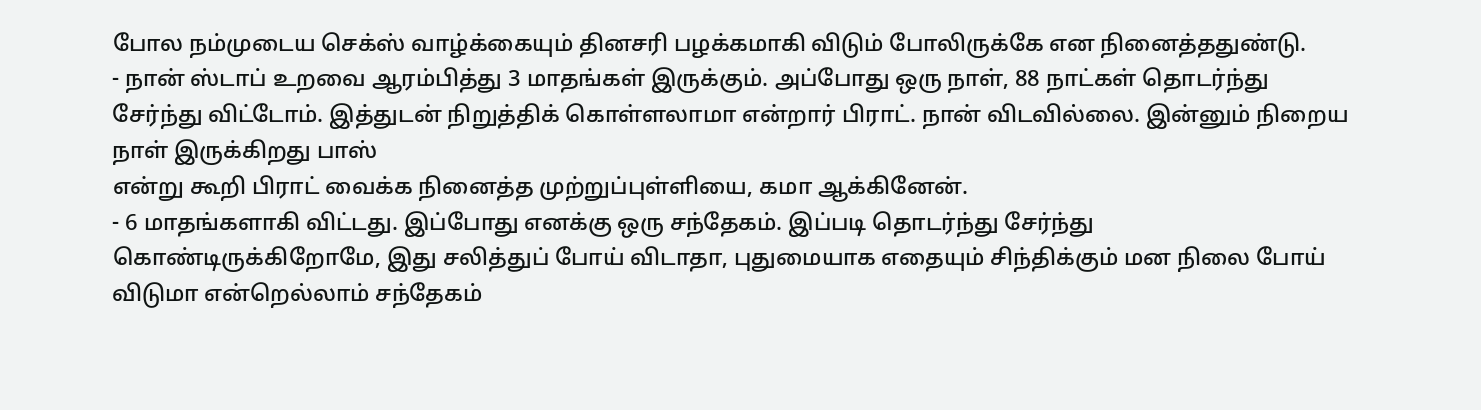போல நம்முடைய செக்ஸ் வாழ்க்கையும் தினசரி பழக்கமாகி விடும் போலிருக்கே என நினைத்ததுண்டு.
- நான் ஸ்டாப் உறவை ஆரம்பித்து 3 மாதங்கள் இருக்கும். அப்போது ஒரு நாள், 88 நாட்கள் தொடர்ந்து சேர்ந்து விட்டோம். இத்துடன் நிறுத்திக் கொள்ளலாமா என்றார் பிராட். நான் விடவில்லை. இன்னும் நிறைய நாள் இருக்கிறது பாஸ்
என்று கூறி பிராட் வைக்க நினைத்த முற்றுப்புள்ளியை, கமா ஆக்கினேன்.
- 6 மாதங்களாகி விட்டது. இப்போது எனக்கு ஒரு சந்தேகம். இப்படி தொடர்ந்து சேர்ந்து கொண்டிருக்கிறோமே, இது சலித்துப் போய் விடாதா, புதுமையாக எதையும் சிந்திக்கும் மன நிலை போய் விடுமா என்றெல்லாம் சந்தேகம்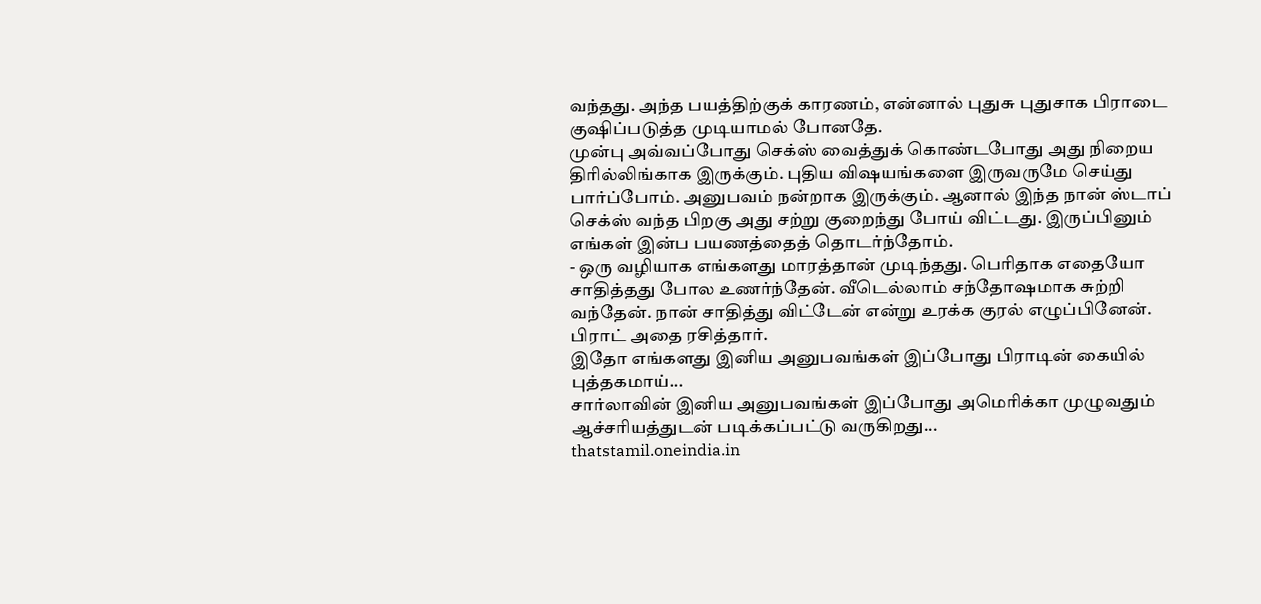வந்தது. அந்த பயத்திற்குக் காரணம், என்னால் புதுசு புதுசாக பிராடை குஷிப்படுத்த முடியாமல் போனதே.
முன்பு அவ்வப்போது செக்ஸ் வைத்துக் கொண்டபோது அது நிறைய திரில்லிங்காக இருக்கும். புதிய விஷயங்களை இருவருமே செய்து பார்ப்போம். அனுபவம் நன்றாக இருக்கும். ஆனால் இந்த நான் ஸ்டாப் செக்ஸ் வந்த பிறகு அது சற்று குறைந்து போய் விட்டது. இருப்பினும் எங்கள் இன்ப பயணத்தைத் தொடர்ந்தோம்.
- ஒரு வழியாக எங்களது மாரத்தான் முடிந்தது. பெரிதாக எதையோ சாதித்தது போல உணர்ந்தேன். வீடெல்லாம் சந்தோஷமாக சுற்றி வந்தேன். நான் சாதித்து விட்டேன் என்று உரக்க குரல் எழுப்பினேன். பிராட் அதை ரசித்தார்.
இதோ எங்களது இனிய அனுபவங்கள் இப்போது பிராடின் கையில் புத்தகமாய்...
சார்லாவின் இனிய அனுபவங்கள் இப்போது அமெரிக்கா முழுவதும் ஆச்சரியத்துடன் படிக்கப்பட்டு வருகிறது...
thatstamil.oneindia.in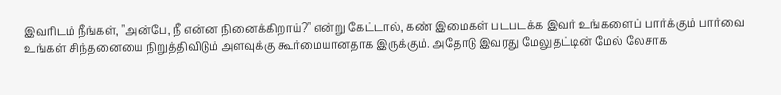இவரிடம் நீங்கள், "அன்பே, நீ என்ன நினைக்கிறாய்?" என்று கேட்டால், கண் இமைகள் படபடக்க இவர் உங்களைப் பார்க்கும் பார்வை உங்கள் சிந்தனையை நிறுத்திவிடும் அளவுக்கு கூர்மையானதாக இருக்கும். அதோடு இவரது மேலுதட்டின் மேல் லேசாக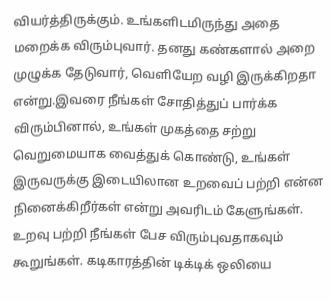வியர்த்திருக்கும். உங்களிடமிருந்து அதை மறைக்க விரும்புவார். தனது கண்களால் அறை முழுக்க தேடுவார், வெளியேற வழி இருக்கிறதா என்று.இவரை நீங்கள் சோதித்துப் பார்க்க விரும்பினால், உங்கள் முகத்தை சற்று வெறுமையாக வைத்துக் கொண்டு, உங்கள் இருவருக்கு இடையிலான உறவைப் பற்றி என்ன நினைக்கிறீர்கள் என்று அவரிடம் கேளுங்கள். உறவு பற்றி நீங்கள் பேச விரும்புவதாகவும் கூறுங்கள். கடிகாரத்தின் டிக்டிக் ஒலியை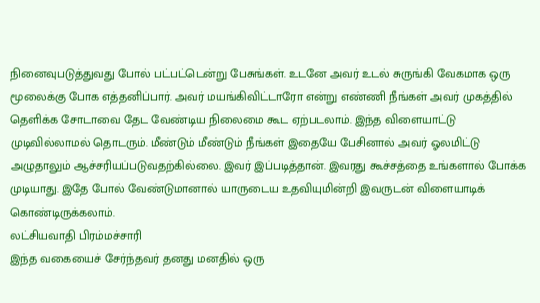நினைவுபடுத்துவது போல் பட்பட்டென்று பேசுங்கள். உடனே அவர் உடல் சுருங்கி வேகமாக ஒரு மூலைக்கு போக எத்தனிப்பார். அவர் மயங்கிவிட்டாரோ என்று எண்ணி நீங்கள் அவர் முகத்தில் தெளிக்க சோடாவை தேட வேண்டிய நிலைமை கூட ஏற்படலாம். இந்த விளையாட்டு முடிவில்லாமல் தொடரும். மீண்டும் மீண்டும் நீங்கள் இதையே பேசினால் அவர் ஓலமிட்டு அழுதாலும் ஆச்சரியப்படுவதற்கில்லை. இவர் இப்படித்தான். இவரது கூச்சத்தை உங்களால் போக்க முடியாது. இதே போல் வேண்டுமானால் யாருடைய உதவியுமின்றி இவருடன் விளையாடிக் கொண்டிருக்கலாம்.
லட்சியவாதி பிரம்மச்சாரி
இந்த வகையைச் சேர்ந்தவர் தனது மனதில் ஒரு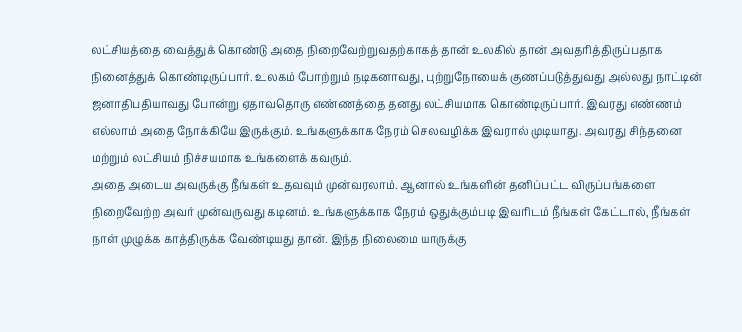லட்சியத்தை வைத்துக் கொண்டு அதை நிறைவேற்றுவதற்காகத் தான் உலகில் தான் அவதரித்திருப்பதாக நினைத்துக் கொண்டிருப்பார். உலகம் போற்றும் நடிகனாவது, புற்றுநோயைக் குணப்படுத்துவது அல்லது நாட்டின் ஜனாதிபதியாவது போன்று ஏதாவதொரு எண்ணத்தை தனது லட்சியமாக கொண்டிருப்பார். இவரது எண்ணம் எல்லாம் அதை நோக்கியே இருக்கும். உங்களுக்காக நேரம் செலவழிக்க இவரால் முடியாது. அவரது சிந்தனை மற்றும் லட்சியம் நிச்சயமாக உங்களைக் கவரும்.
அதை அடைய அவருக்கு நீங்கள் உதவவும் முன்வரலாம். ஆனால் உங்களின் தனிப்பட்ட விருப்பங்களை நிறைவேற்ற அவர் முன்வருவது கடினம். உங்களுக்காக நேரம் ஒதுக்கும்படி இவரிடம் நீங்கள் கேட்டால், நீங்கள் நாள் முழுக்க காத்திருக்க வேண்டியது தான். இந்த நிலைமை யாருக்கு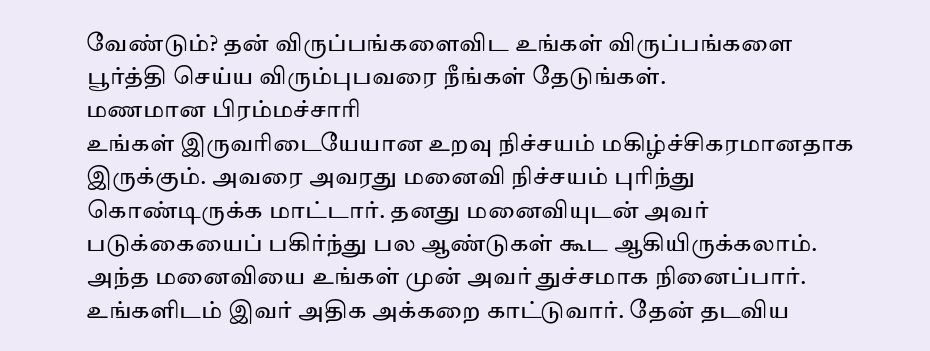வேண்டும்? தன் விருப்பங்களைவிட உங்கள் விருப்பங்களை பூர்த்தி செய்ய விரும்புபவரை நீங்கள் தேடுங்கள்.
மணமான பிரம்மச்சாரி
உங்கள் இருவரிடையேயான உறவு நிச்சயம் மகிழ்ச்சிகரமானதாக இருக்கும். அவரை அவரது மனைவி நிச்சயம் புரிந்து கொண்டிருக்க மாட்டார். தனது மனைவியுடன் அவர் படுக்கையைப் பகிர்ந்து பல ஆண்டுகள் கூட ஆகியிருக்கலாம். அந்த மனைவியை உங்கள் முன் அவர் துச்சமாக நினைப்பார். உங்களிடம் இவர் அதிக அக்கறை காட்டுவார். தேன் தடவிய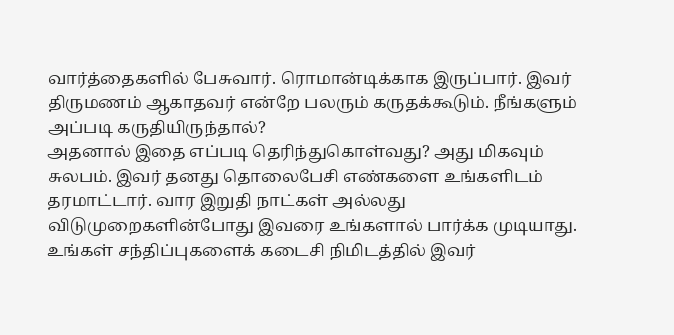வார்த்தைகளில் பேசுவார். ரொமான்டிக்காக இருப்பார். இவர் திருமணம் ஆகாதவர் என்றே பலரும் கருதக்கூடும். நீங்களும் அப்படி கருதியிருந்தால்?
அதனால் இதை எப்படி தெரிந்துகொள்வது? அது மிகவும் சுலபம். இவர் தனது தொலைபேசி எண்களை உங்களிடம் தரமாட்டார். வார இறுதி நாட்கள் அல்லது விடுமுறைகளின்போது இவரை உங்களால் பார்க்க முடியாது. உங்கள் சந்திப்புகளைக் கடைசி நிமிடத்தில் இவர்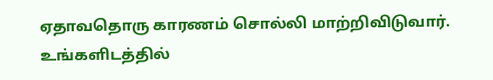ஏதாவதொரு காரணம் சொல்லி மாற்றிவிடுவார். உங்களிடத்தில்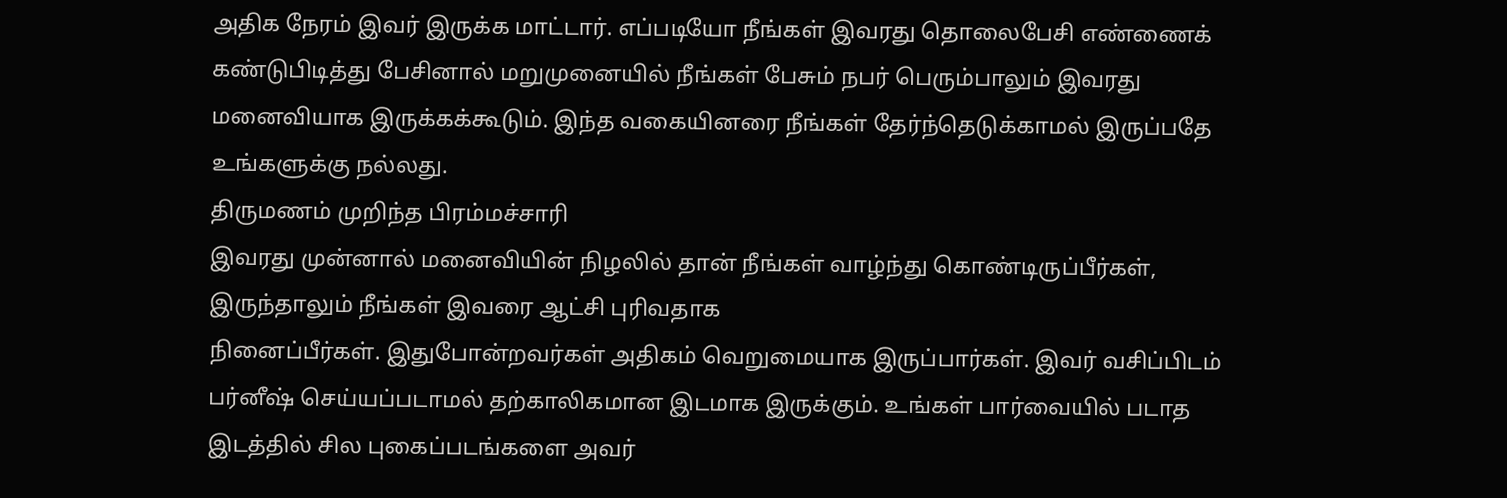அதிக நேரம் இவர் இருக்க மாட்டார். எப்படியோ நீங்கள் இவரது தொலைபேசி எண்ணைக் கண்டுபிடித்து பேசினால் மறுமுனையில் நீங்கள் பேசும் நபர் பெரும்பாலும் இவரது மனைவியாக இருக்கக்கூடும். இந்த வகையினரை நீங்கள் தேர்ந்தெடுக்காமல் இருப்பதே உங்களுக்கு நல்லது.
திருமணம் முறிந்த பிரம்மச்சாரி
இவரது முன்னால் மனைவியின் நிழலில் தான் நீங்கள் வாழ்ந்து கொண்டிருப்பீர்கள், இருந்தாலும் நீங்கள் இவரை ஆட்சி புரிவதாக
நினைப்பீர்கள். இதுபோன்றவர்கள் அதிகம் வெறுமையாக இருப்பார்கள். இவர் வசிப்பிடம் பர்னீஷ் செய்யப்படாமல் தற்காலிகமான இடமாக இருக்கும். உங்கள் பார்வையில் படாத இடத்தில் சில புகைப்படங்களை அவர்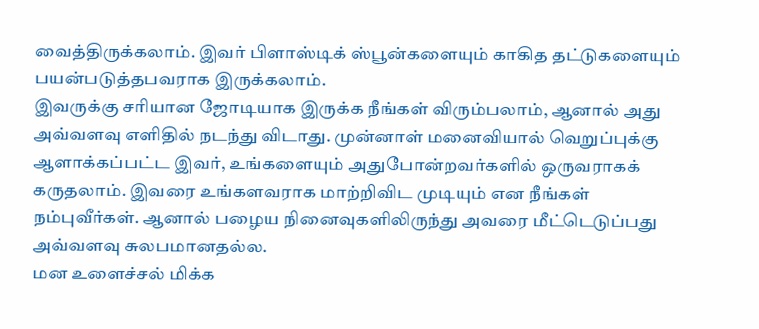வைத்திருக்கலாம். இவர் பிளாஸ்டிக் ஸ்பூன்களையும் காகித தட்டுகளையும் பயன்படுத்தபவராக இருக்கலாம்.
இவருக்கு சரியான ஜோடியாக இருக்க நீங்கள் விரும்பலாம், ஆனால் அது அவ்வளவு எளிதில் நடந்து விடாது. முன்னாள் மனைவியால் வெறுப்புக்கு ஆளாக்கப்பட்ட இவர், உங்களையும் அதுபோன்றவர்களில் ஒருவராகக் கருதலாம். இவரை உங்களவராக மாற்றிவிட முடியும் என நீங்கள் நம்புவீர்கள். ஆனால் பழைய நினைவுகளிலிருந்து அவரை மீட்டெடுப்பது அவ்வளவு சுலபமானதல்ல.
மன உளைச்சல் மிக்க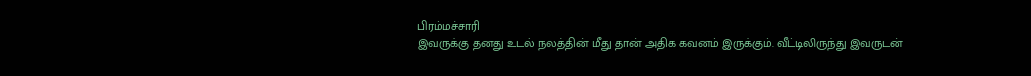பிரம்மச்சாரி
இவருக்கு தனது உடல் நலத்தின் மீது தான் அதிக கவனம் இருக்கும். வீட்டிலிருந்து இவருடன்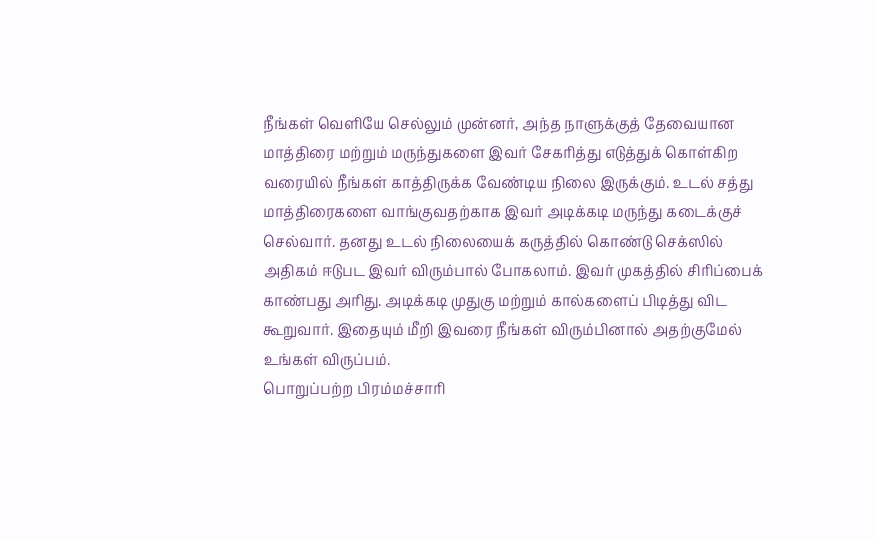நீங்கள் வெளியே செல்லும் முன்னர், அந்த நாளுக்குத் தேவையான மாத்திரை மற்றும் மருந்துகளை இவர் சேகரித்து எடுத்துக் கொள்கிற வரையில் நீங்கள் காத்திருக்க வேண்டிய நிலை இருக்கும். உடல் சத்து மாத்திரைகளை வாங்குவதற்காக இவர் அடிக்கடி மருந்து கடைக்குச் செல்வார். தனது உடல் நிலையைக் கருத்தில் கொண்டு செக்ஸில் அதிகம் ஈடுபட இவர் விரும்பால் போகலாம். இவர் முகத்தில் சிரிப்பைக் காண்பது அரிது. அடிக்கடி முதுகு மற்றும் கால்களைப் பிடித்து விட கூறுவார். இதையும் மீறி இவரை நீங்கள் விரும்பினால் அதற்குமேல் உங்கள் விருப்பம்.
பொறுப்பற்ற பிரம்மச்சாரி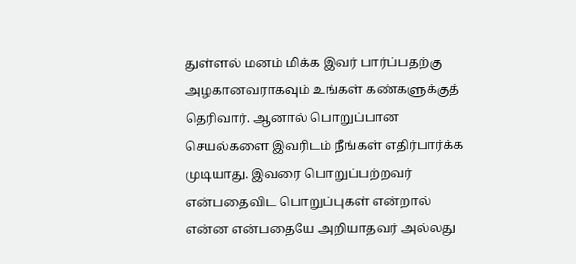துள்ளல் மனம் மிக்க இவர் பார்ப்பதற்கு அழகானவராகவும் உங்கள் கண்களுக்குத் தெரிவார். ஆனால் பொறுப்பான செயல்களை இவரிடம் நீங்கள் எதிர்பார்க்க முடியாது. இவரை பொறுப்பற்றவர் என்பதைவிட பொறுப்புகள் என்றால் என்ன என்பதையே அறியாதவர் அல்லது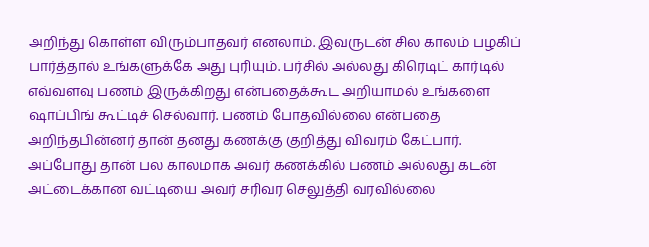அறிந்து கொள்ள விரும்பாதவர் எனலாம். இவருடன் சில காலம் பழகிப் பார்த்தால் உங்களுக்கே அது புரியும். பர்சில் அல்லது கிரெடிட் கார்டில் எவ்வளவு பணம் இருக்கிறது என்பதைக்கூட அறியாமல் உங்களை ஷாப்பிங் கூட்டிச் செல்வார். பணம் போதவில்லை என்பதை அறிந்தபின்னர் தான் தனது கணக்கு குறித்து விவரம் கேட்பார். அப்போது தான் பல காலமாக அவர் கணக்கில் பணம் அல்லது கடன் அட்டைக்கான வட்டியை அவர் சரிவர செலுத்தி வரவில்லை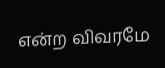என்ற விவரமே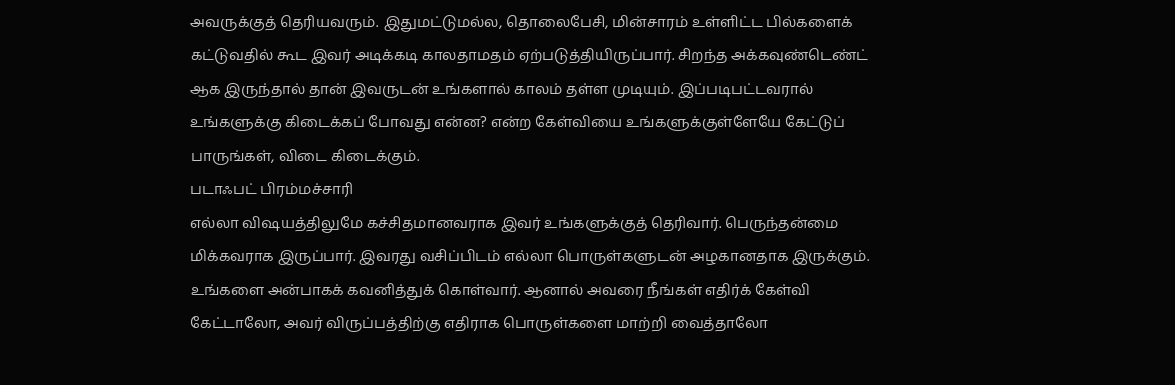அவருக்குத் தெரியவரும். இதுமட்டுமல்ல, தொலைபேசி, மின்சாரம் உள்ளிட்ட பில்களைக் கட்டுவதில் கூட இவர் அடிக்கடி காலதாமதம் ஏற்படுத்தியிருப்பார். சிறந்த அக்கவுண்டெண்ட் ஆக இருந்தால் தான் இவருடன் உங்களால் காலம் தள்ள முடியும். இப்படிபட்டவரால் உங்களுக்கு கிடைக்கப் போவது என்ன? என்ற கேள்வியை உங்களுக்குள்ளேயே கேட்டுப் பாருங்கள், விடை கிடைக்கும்.
படாஃபட் பிரம்மச்சாரி
எல்லா விஷயத்திலுமே கச்சிதமானவராக இவர் உங்களுக்குத் தெரிவார். பெருந்தன்மை மிக்கவராக இருப்பார். இவரது வசிப்பிடம் எல்லா பொருள்களுடன் அழகானதாக இருக்கும். உங்களை அன்பாகக் கவனித்துக் கொள்வார். ஆனால் அவரை நீங்கள் எதிர்க் கேள்வி கேட்டாலோ, அவர் விருப்பத்திற்கு எதிராக பொருள்களை மாற்றி வைத்தாலோ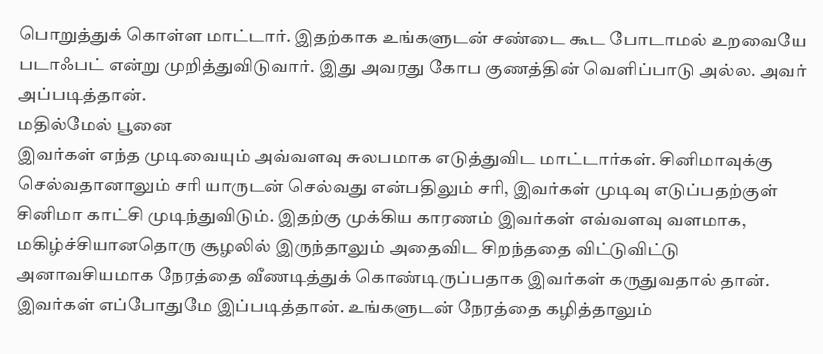பொறுத்துக் கொள்ள மாட்டார். இதற்காக உங்களுடன் சண்டை கூட போடாமல் உறவையே படாஃபட் என்று முறித்துவிடுவார். இது அவரது கோப குணத்தின் வெளிப்பாடு அல்ல. அவர் அப்படித்தான்.
மதில்மேல் பூனை
இவர்கள் எந்த முடிவையும் அவ்வளவு சுலபமாக எடுத்துவிட மாட்டார்கள். சினிமாவுக்கு செல்வதானாலும் சரி யாருடன் செல்வது என்பதிலும் சரி, இவர்கள் முடிவு எடுப்பதற்குள் சினிமா காட்சி முடிந்துவிடும். இதற்கு முக்கிய காரணம் இவர்கள் எவ்வளவு வளமாக, மகிழ்ச்சியானதொரு சூழலில் இருந்தாலும் அதைவிட சிறந்ததை விட்டுவிட்டு அனாவசியமாக நேரத்தை வீணடித்துக் கொண்டிருப்பதாக இவர்கள் கருதுவதால் தான். இவர்கள் எப்போதுமே இப்படித்தான். உங்களுடன் நேரத்தை கழித்தாலும்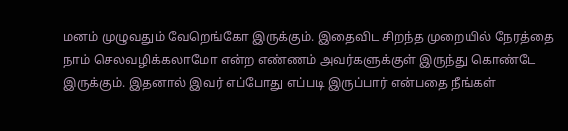மனம் முழுவதும் வேறெங்கோ இருக்கும். இதைவிட சிறந்த முறையில் நேரத்தை நாம் செலவழிக்கலாமோ என்ற எண்ணம் அவர்களுக்குள் இருந்து கொண்டே இருக்கும். இதனால் இவர் எப்போது எப்படி இருப்பார் என்பதை நீங்கள்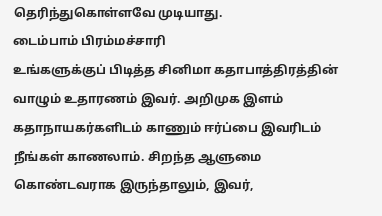தெரிந்துகொள்ளவே முடியாது.
டைம்பாம் பிரம்மச்சாரி
உங்களுக்குப் பிடித்த சினிமா கதாபாத்திரத்தின் வாழும் உதாரணம் இவர். அறிமுக இளம் கதாநாயகர்களிடம் காணும் ஈர்ப்பை இவரிடம் நீங்கள் காணலாம். சிறந்த ஆளுமை கொண்டவராக இருந்தாலும், இவர்,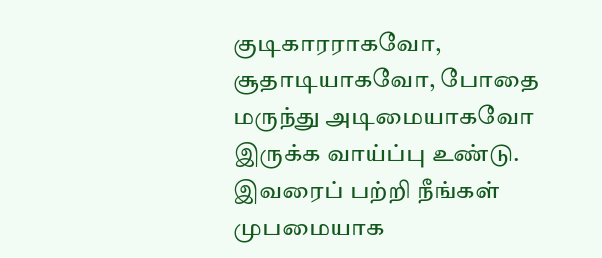குடிகாரராகவோ, சூதாடியாகவோ, போதை மருந்து அடிமையாகவோ இருக்க வாய்ப்பு உண்டு. இவரைப் பற்றி நீங்கள் முபமையாக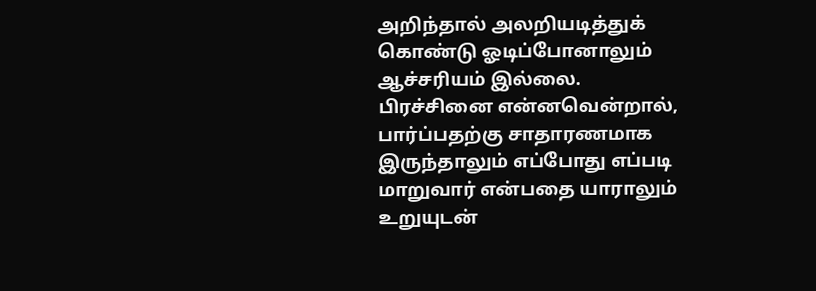அறிந்தால் அலறியடித்துக் கொண்டு ஓடிப்போனாலும் ஆச்சரியம் இல்லை.
பிரச்சினை என்னவென்றால், பார்ப்பதற்கு சாதாரணமாக இருந்தாலும் எப்போது எப்படி மாறுவார் என்பதை யாராலும் உறுயுடன்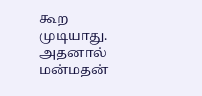கூற முடியாது. அதனால் மன்மதன்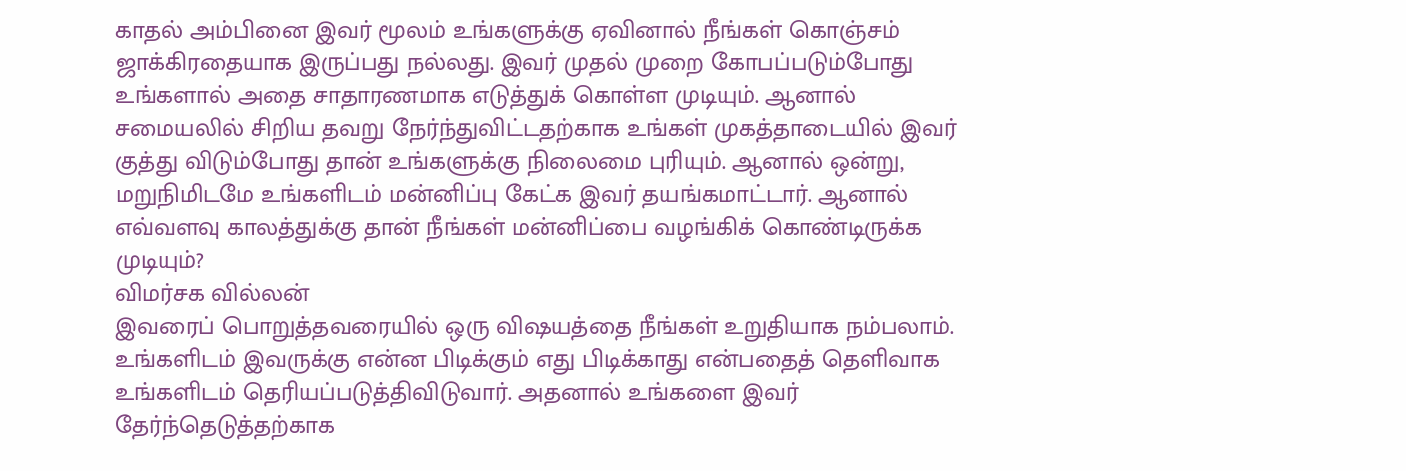காதல் அம்பினை இவர் மூலம் உங்களுக்கு ஏவினால் நீங்கள் கொஞ்சம் ஜாக்கிரதையாக இருப்பது நல்லது. இவர் முதல் முறை கோபப்படும்போது உங்களால் அதை சாதாரணமாக எடுத்துக் கொள்ள முடியும். ஆனால் சமையலில் சிறிய தவறு நேர்ந்துவிட்டதற்காக உங்கள் முகத்தாடையில் இவர் குத்து விடும்போது தான் உங்களுக்கு நிலைமை புரியும். ஆனால் ஒன்று, மறுநிமிடமே உங்களிடம் மன்னிப்பு கேட்க இவர் தயங்கமாட்டார். ஆனால் எவ்வளவு காலத்துக்கு தான் நீங்கள் மன்னிப்பை வழங்கிக் கொண்டிருக்க முடியும்?
விமர்சக வில்லன்
இவரைப் பொறுத்தவரையில் ஒரு விஷயத்தை நீங்கள் உறுதியாக நம்பலாம். உங்களிடம் இவருக்கு என்ன பிடிக்கும் எது பிடிக்காது என்பதைத் தெளிவாக உங்களிடம் தெரியப்படுத்திவிடுவார். அதனால் உங்களை இவர் தேர்ந்தெடுத்தற்காக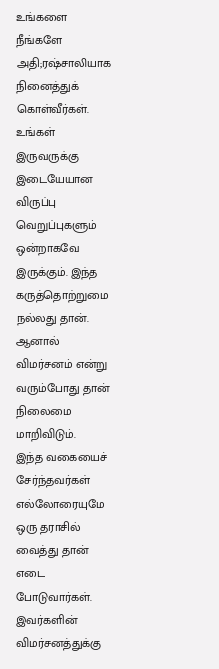உங்களை நீங்களே அதி;ரஷ்சாலியாக நினைத்துக் கொள்வீர்கள். உங்கள் இருவருக்கு இடையேயான விருப்பு வெறுப்புகளும் ஒன்றாகவே இருக்கும். இந்த கருத்தொற்றுமை நல்லது தான். ஆனால் விமர்சனம் என்று வரும்போது தான் நிலைமை மாறிவிடும்.
இந்த வகையைச் சேர்ந்தவர்கள் எல்லோரையுமே ஒரு தராசில் வைத்து தான் எடை போடுவார்கள். இவர்களின் விமர்சனத்துக்கு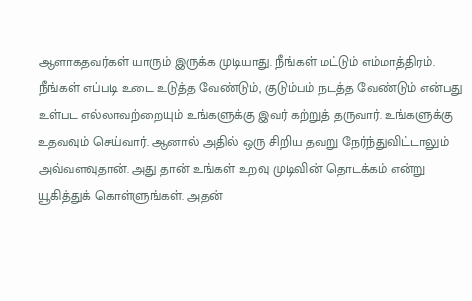ஆளாகதவர்கள் யாரும் இருக்க முடியாது. நீங்கள் மட்டும் எம்மாத்திரம்.
நீங்கள் எப்படி உடை உடுத்த வேண்டும், குடும்பம் நடத்த வேண்டும் என்பது உள்பட எல்லாவற்றையும் உங்களுக்கு இவர் கற்றுத் தருவார். உங்களுக்கு உதவவும் செய்வார். ஆனால் அதில் ஒரு சிறிய தவறு நேர்ந்துவிட்டாலும் அவ்வளவுதான். அது தான் உங்கள் உறவு முடிவின் தொடக்கம் என்று யூகித்துக் கொள்ளுங்கள். அதன்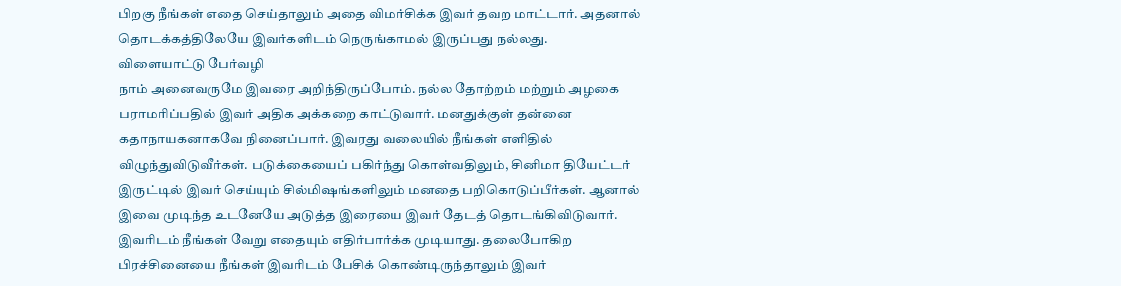பிறகு நீங்கள் எதை செய்தாலும் அதை விமர்சிக்க இவர் தவற மாட்டார். அதனால் தொடக்கத்திலேயே இவர்களிடம் நெருங்காமல் இருப்பது நல்லது.
விளையாட்டு பேர்வழி
நாம் அனைவருமே இவரை அறிந்திருப்போம். நல்ல தோற்றம் மற்றும் அழகை பராமரிப்பதில் இவர் அதிக அக்கறை காட்டுவார். மனதுக்குள் தன்னை கதாநாயகனாகவே நினைப்பார். இவரது வலையில் நீங்கள் எளிதில் விழுந்துவிடுவீர்கள். படுக்கையைப் பகிர்ந்து கொள்வதிலும், சினிமா தியேட்டர் இருட்டில் இவர் செய்யும் சில்மிஷங்களிலும் மனதை பறிகொடுப்பீர்கள். ஆனால் இவை முடிந்த உடனேயே அடுத்த இரையை இவர் தேடத் தொடங்கிவிடுவார். இவரிடம் நீங்கள் வேறு எதையும் எதிர்பார்க்க முடியாது. தலைபோகிற பிரச்சினையை நீங்கள் இவரிடம் பேசிக் கொண்டிருந்தாலும் இவர்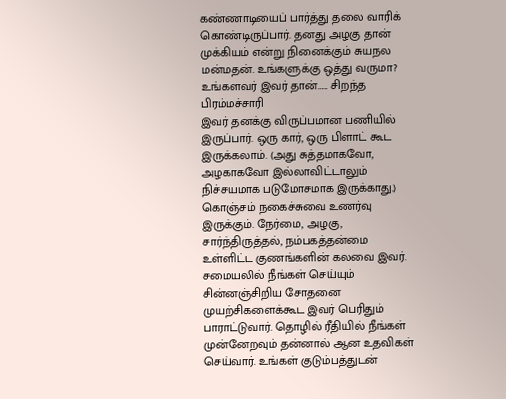கண்ணாடியைப் பார்த்து தலை வாரிக் கொண்டிருப்பார். தனது அழகு தான் முக்கியம் என்று நினைக்கும் சுயநல மன்மதன். உங்களுக்கு ஒத்து வருமா?
உங்களவர் இவர் தான்…... சிறந்த பிரம்மச்சாரி
இவர் தனக்கு விருப்பமான பணியில் இருப்பார். ஒரு கார், ஒரு பிளாட் கூட இருக்கலாம். (அது சுத்தமாகவோ, அழகாகவோ இல்லாவிட்டாலும் நிச்சயமாக படுமோசமாக இருக்காது.) கொஞ்சம் நகைச்சுவை உணர்வு இருக்கும். நேர்மை, அழகு, சார்ந்திருத்தல், நம்பகத்தன்மை உள்ளிட்ட குணங்களின் கலவை இவர். சமையலில் நீங்கள் செய்யும் சின்னஞ்சிறிய சோதனை முயற்சிகளைக்கூட இவர் பெரிதும் பாராட்டுவார். தொழில் ரீதியில் நீங்கள் முன்னேறவும் தன்னால் ஆன உதவிகள் செய்வார். உங்கள் குடும்பத்துடன்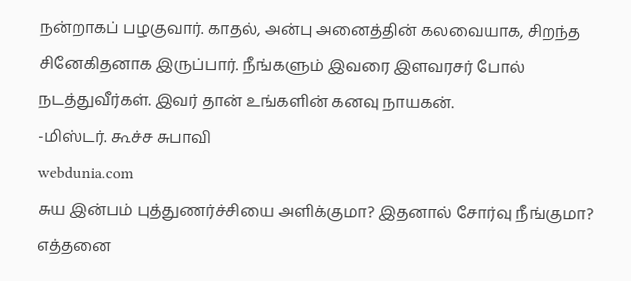நன்றாகப் பழகுவார். காதல், அன்பு அனைத்தின் கலவையாக, சிறந்த சினேகிதனாக இருப்பார். நீங்களும் இவரை இளவரசர் போல் நடத்துவீர்கள். இவர் தான் உங்களின் கனவு நாயகன்.
-மிஸ்டர். கூச்ச சுபாவி
webdunia.com
சுய இன்பம் புத்துணர்ச்சியை அளிக்குமா? இதனால் சோர்வு நீங்குமா? எத்தனை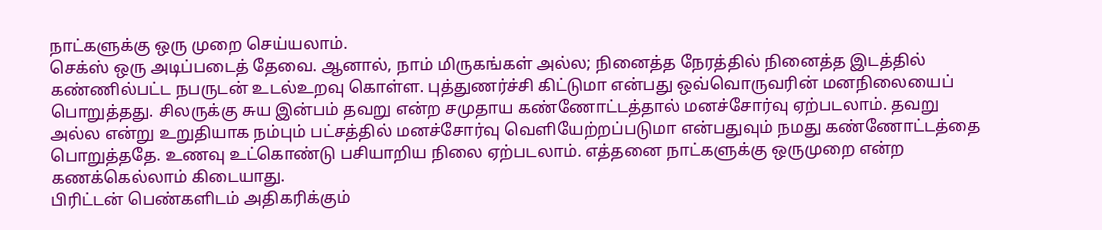நாட்களுக்கு ஒரு முறை செய்யலாம்.
செக்ஸ் ஒரு அடிப்படைத் தேவை. ஆனால், நாம் மிருகங்கள் அல்ல; நினைத்த நேரத்தில் நினைத்த இடத்தில் கண்ணில்பட்ட நபருடன் உடல்உறவு கொள்ள. புத்துணர்ச்சி கிட்டுமா என்பது ஒவ்வொருவரின் மனநிலையைப் பொறுத்தது. சிலருக்கு சுய இன்பம் தவறு என்ற சமுதாய கண்ணோட்டத்தால் மனச்சோர்வு ஏற்படலாம். தவறு அல்ல என்று உறுதியாக நம்பும் பட்சத்தில் மனச்சோர்வு வெளியேற்றப்படுமா என்பதுவும் நமது கண்ணோட்டத்தை பொறுத்ததே. உணவு உட்கொண்டு பசியாறிய நிலை ஏற்படலாம். எத்தனை நாட்களுக்கு ஒருமுறை என்ற கணக்கெல்லாம் கிடையாது.
பிரிட்டன் பெண்களிடம் அதிகரிக்கும்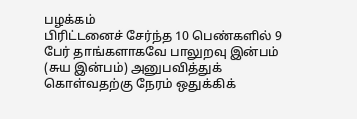பழக்கம்
பிரிட்டனைச் சேர்ந்த 10 பெண்களில் 9 பேர் தாங்களாகவே பாலுறவு இன்பம் (சுய இன்பம்) அனுபவித்துக் கொள்வதற்கு நேரம் ஒதுக்கிக்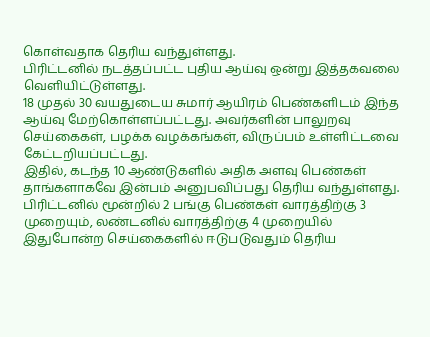கொள்வதாக தெரிய வந்துள்ளது.
பிரிட்டனில் நடத்தப்பட்ட புதிய ஆய்வு ஒன்று இத்தகவலை வெளியிட்டுள்ளது.
18 முதல் 30 வயதுடைய சுமார் ஆயிரம் பெண்களிடம் இந்த ஆய்வு மேற்கொள்ளப்பட்டது. அவர்களின் பாலுறவு செய்கைகள், பழக்க வழக்கங்கள், விருப்பம் உள்ளிட்டவை கேட்டறியப்பட்டது.
இதில், கடந்த 10 ஆண்டுகளில் அதிக அளவு பெண்கள் தாங்களாகவே இன்பம் அனுபவிப்பது தெரிய வந்துள்ளது.
பிரிட்டனில் மூன்றில் 2 பங்கு பெண்கள் வாரத்திற்கு 3 முறையும், லண்டனில் வாரத்திற்கு 4 முறையில் இதுபோன்ற செய்கைகளில் ஈடுபடுவதும் தெரிய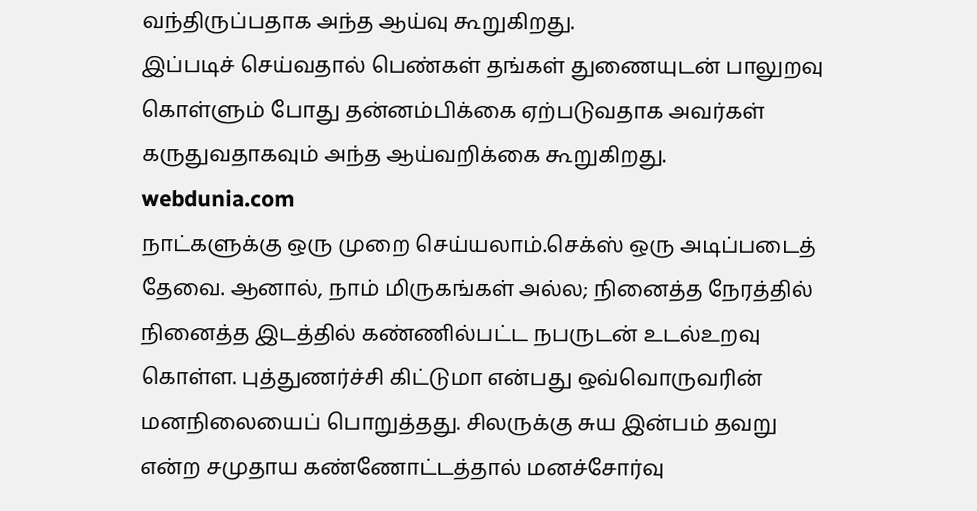வந்திருப்பதாக அந்த ஆய்வு கூறுகிறது.
இப்படிச் செய்வதால் பெண்கள் தங்கள் துணையுடன் பாலுறவு கொள்ளும் போது தன்னம்பிக்கை ஏற்படுவதாக அவர்கள் கருதுவதாகவும் அந்த ஆய்வறிக்கை கூறுகிறது.
webdunia.com
நாட்களுக்கு ஒரு முறை செய்யலாம்.செக்ஸ் ஒரு அடிப்படைத் தேவை. ஆனால், நாம் மிருகங்கள் அல்ல; நினைத்த நேரத்தில் நினைத்த இடத்தில் கண்ணில்பட்ட நபருடன் உடல்உறவு கொள்ள. புத்துணர்ச்சி கிட்டுமா என்பது ஒவ்வொருவரின் மனநிலையைப் பொறுத்தது. சிலருக்கு சுய இன்பம் தவறு என்ற சமுதாய கண்ணோட்டத்தால் மனச்சோர்வு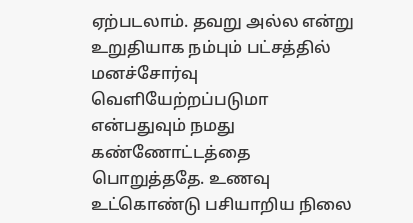ஏற்படலாம். தவறு அல்ல என்று உறுதியாக நம்பும் பட்சத்தில் மனச்சோர்வு வெளியேற்றப்படுமா என்பதுவும் நமது கண்ணோட்டத்தை பொறுத்ததே. உணவு உட்கொண்டு பசியாறிய நிலை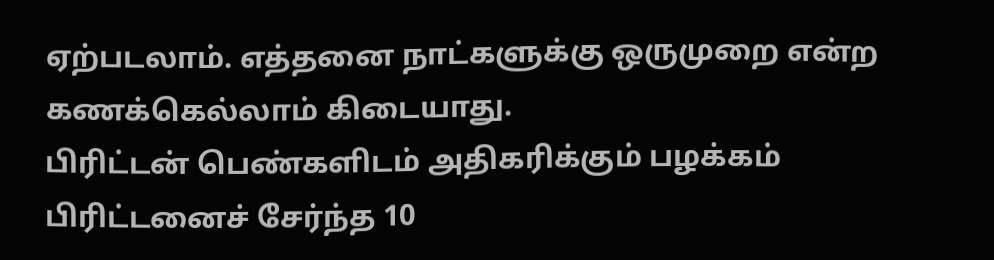ஏற்படலாம். எத்தனை நாட்களுக்கு ஒருமுறை என்ற கணக்கெல்லாம் கிடையாது.
பிரிட்டன் பெண்களிடம் அதிகரிக்கும் பழக்கம்
பிரிட்டனைச் சேர்ந்த 10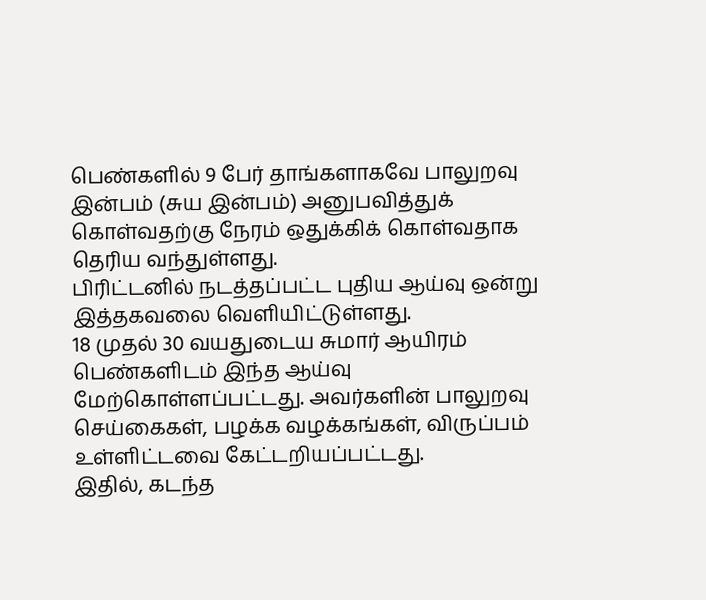பெண்களில் 9 பேர் தாங்களாகவே பாலுறவு இன்பம் (சுய இன்பம்) அனுபவித்துக் கொள்வதற்கு நேரம் ஒதுக்கிக் கொள்வதாக தெரிய வந்துள்ளது.
பிரிட்டனில் நடத்தப்பட்ட புதிய ஆய்வு ஒன்று இத்தகவலை வெளியிட்டுள்ளது.
18 முதல் 30 வயதுடைய சுமார் ஆயிரம் பெண்களிடம் இந்த ஆய்வு மேற்கொள்ளப்பட்டது. அவர்களின் பாலுறவு செய்கைகள், பழக்க வழக்கங்கள், விருப்பம் உள்ளிட்டவை கேட்டறியப்பட்டது.
இதில், கடந்த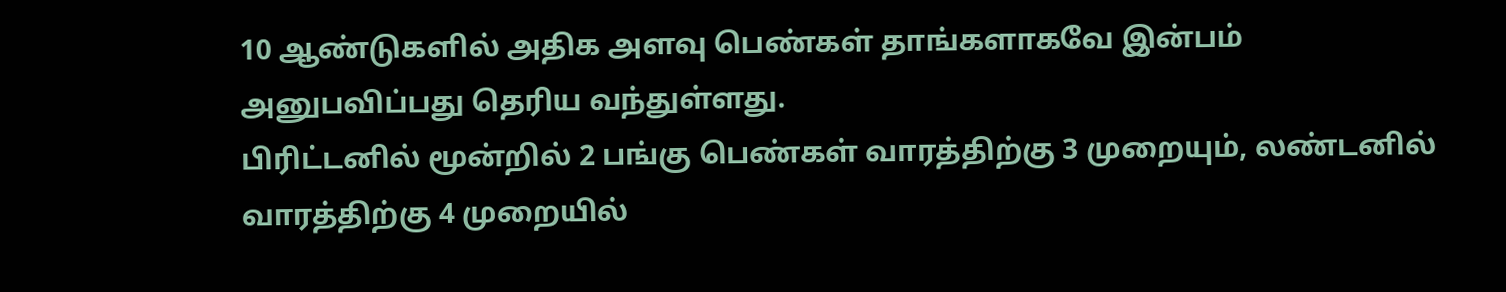10 ஆண்டுகளில் அதிக அளவு பெண்கள் தாங்களாகவே இன்பம் அனுபவிப்பது தெரிய வந்துள்ளது.
பிரிட்டனில் மூன்றில் 2 பங்கு பெண்கள் வாரத்திற்கு 3 முறையும், லண்டனில் வாரத்திற்கு 4 முறையில்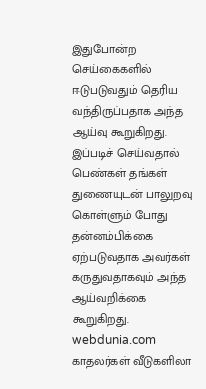இதுபோன்ற செய்கைகளில் ஈடுபடுவதும் தெரிய வந்திருப்பதாக அந்த ஆய்வு கூறுகிறது.
இப்படிச் செய்வதால் பெண்கள் தங்கள் துணையுடன் பாலுறவு கொள்ளும் போது தன்னம்பிக்கை ஏற்படுவதாக அவர்கள் கருதுவதாகவும் அந்த ஆய்வறிக்கை கூறுகிறது.
webdunia.com
காதலர்கள் வீடுகளிலா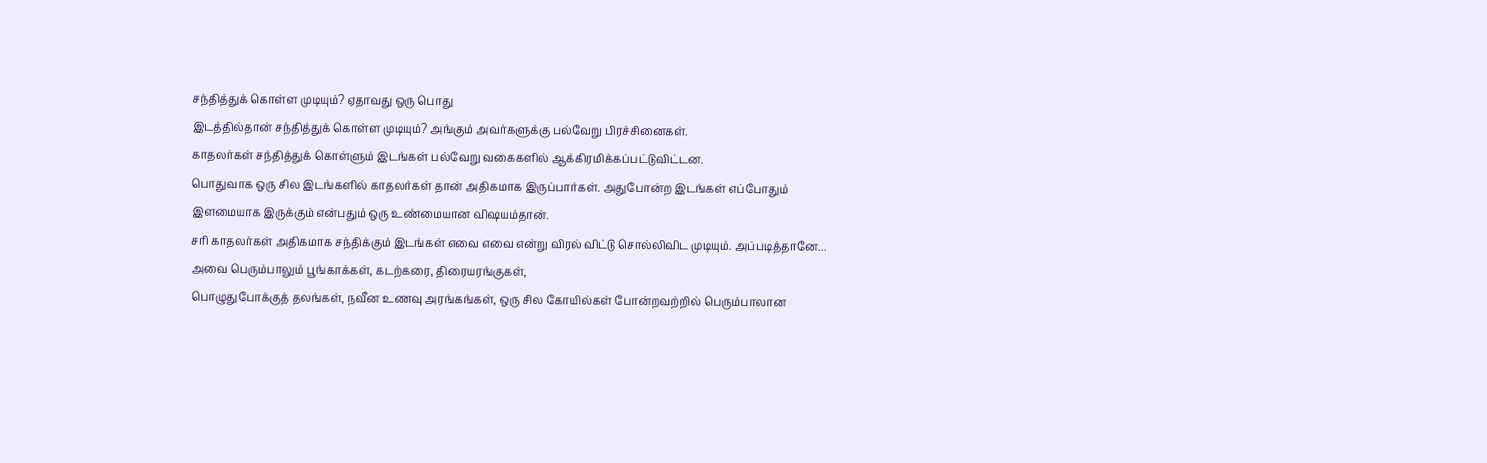சந்தித்துக் கொள்ள முடியும்? ஏதாவது ஒரு பொது
இடத்தில்தான் சந்தித்துக் கொள்ள முடியும்? அங்கும் அவர்களுக்கு பல்வேறு பிரச்சினைகள்.
காதலர்கள் சந்தித்துக் கொள்ளும் இடங்கள் பல்வேறு வகைகளில் ஆக்கிரமிக்கப்பட்டுவிட்டன.
பொதுவாக ஒரு சில இடங்களில் காதலர்கள் தான் அதிகமாக இருப்பார்கள். அதுபோன்ற இடங்கள் எப்போதும் இளமையாக இருக்கும் என்பதும் ஒரு உண்மையான விஷயம்தான்.
சரி காதலர்கள் அதிகமாக சந்திக்கும் இடங்கள் எவை எவை என்று விரல் விட்டு சொல்லிவிட முடியும். அப்படித்தானே...
அவை பெரும்பாலும் பூங்காக்கள், கடற்கரை, திரையரங்குகள்,
பொழுதுபோக்குத் தலங்கள், நவீன உணவு அரங்கங்கள், ஒரு சில கோயில்கள் போன்றவற்றில் பெரும்பாலான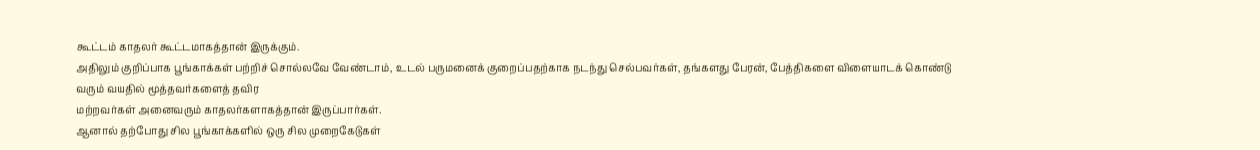கூட்டம் காதலர் கூட்டமாகத்தான் இருக்கும்.
அதிலும் குறிப்பாக பூங்காக்கள் பற்றிச் சொல்லவே வேண்டாம், உடல் பருமனைக் குறைப்பதற்காக நடந்து செல்பவர்கள், தங்களது பேரன், பேத்திகளை விளையாடக் கொண்டு வரும் வயதில் மூத்தவர்களைத் தவிர
மற்றவர்கள் அனைவரும் காதலர்களாகத்தான் இருப்பார்கள்.
ஆனால் தற்போது சில பூங்காக்களில் ஒரு சில முறைகேடுகள்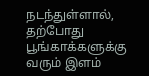நடந்துள்ளால், தற்போது பூங்காக்களுக்கு வரும் இளம்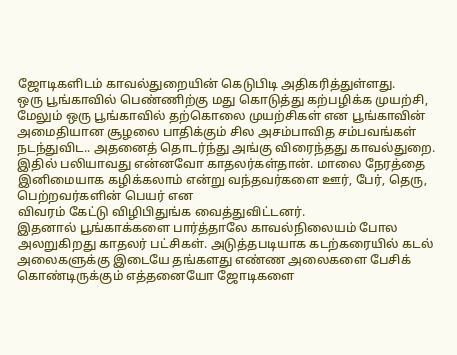ஜோடிகளிடம் காவல்துறையின் கெடுபிடி அதிகரித்துள்ளது.
ஒரு பூங்காவில் பெண்ணிற்கு மது கொடுத்து கற்பழிக்க முயற்சி, மேலும் ஒரு பூங்காவில் தற்கொலை முயற்சிகள் என பூங்காவின் அமைதியான சூழலை பாதிக்கும் சில அசம்பாவித சம்பவங்கள் நடந்துவிட.. அதனைத் தொடர்ந்து அங்கு விரைந்தது காவல்துறை.
இதில் பலியாவது என்னவோ காதலர்கள்தான். மாலை நேரத்தை இனிமையாக கழிக்கலாம் என்று வந்தவர்களை ஊர், பேர், தெரு, பெற்றவர்களின் பெயர் என
விவரம் கேட்டு விழிபிதுங்க வைத்துவிட்டனர்.
இதனால் பூங்காக்களை பார்த்தாலே காவல்நிலையம் போல அலறுகிறது காதலர் பட்சிகள். அடுத்தபடியாக கடற்கரையில் கடல் அலைகளுக்கு இடையே தங்களது எண்ண அலைகளை பேசிக் கொண்டிருக்கும் எத்தனையோ ஜோடிகளை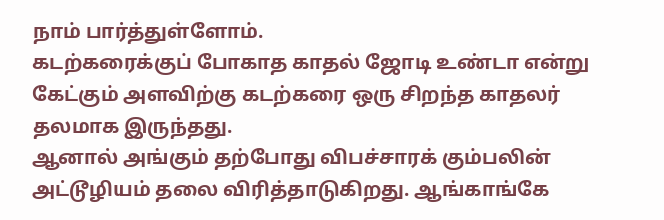நாம் பார்த்துள்ளோம்.
கடற்கரைக்குப் போகாத காதல் ஜோடி உண்டா என்று கேட்கும் அளவிற்கு கடற்கரை ஒரு சிறந்த காதலர் தலமாக இருந்தது.
ஆனால் அங்கும் தற்போது விபச்சாரக் கும்பலின் அட்டூழியம் தலை விரித்தாடுகிறது. ஆங்காங்கே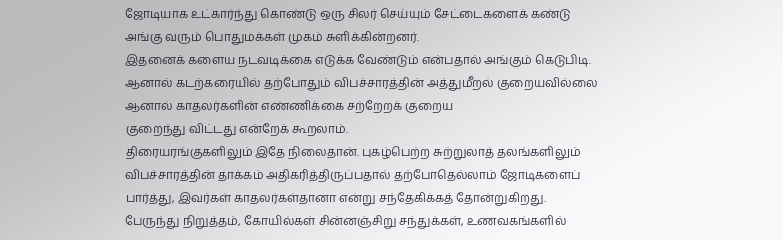ஜோடியாக உட்கார்ந்து கொண்டு ஒரு சிலர் செய்யும் சேட்டைகளைக் கண்டு அங்கு வரும் பொதுமக்கள் முகம் சுளிக்கின்றனர்.
இதனைக் களைய நடவடிக்கை எடுக்க வேண்டும் என்பதால் அங்கும் கெடுபிடி. ஆனால் கடற்கரையில் தற்போதும் விபச்சாரத்தின் அத்துமீறல் குறையவில்லை ஆனால் காதலர்களின் எண்ணிக்கை சற்றேறக் குறைய
குறைந்து விட்டது என்றேக் கூறலாம்.
திரையரங்குகளிலும் இதே நிலைதான். புகழ்பெற்ற சுற்றுலாத் தலங்களிலும் விபச்சாரத்தின் தாக்கம் அதிகரித்திருப்பதால் தற்போதெல்லாம் ஜோடிகளைப் பார்த்து, இவர்கள் காதலர்கள்தானா என்று சந்தேகிக்கத் தோன்றுகிறது.
பேருந்து நிறுத்தம், கோயில்கள் சின்னஞ்சிறு சந்துக்கள், உணவகங்களில்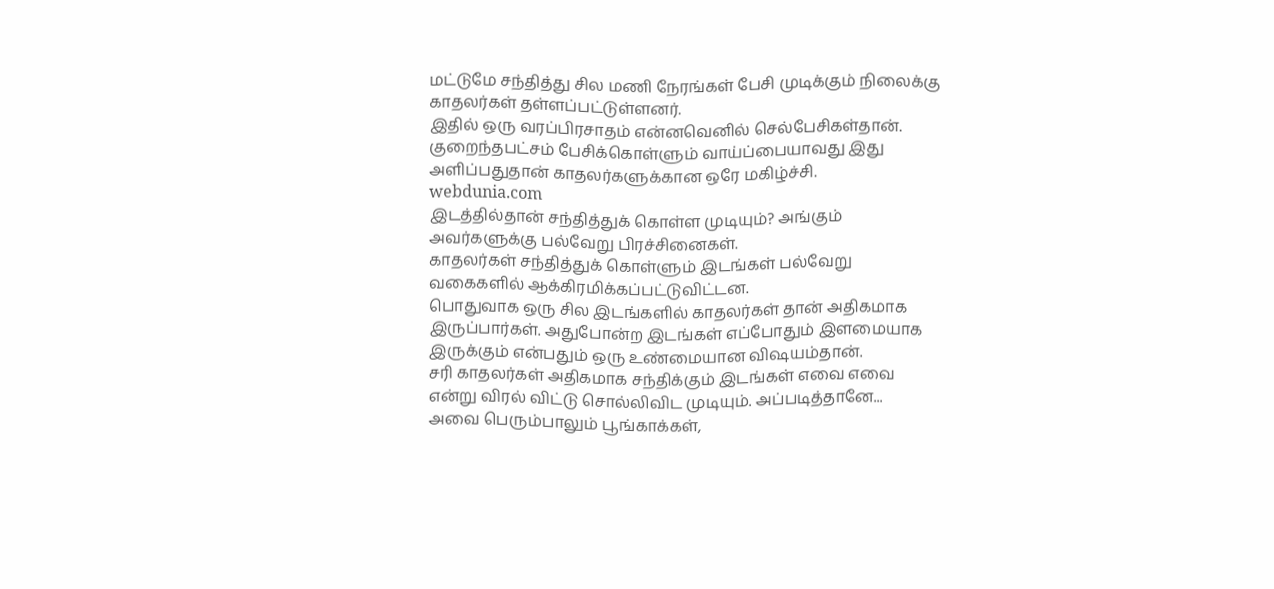மட்டுமே சந்தித்து சில மணி நேரங்கள் பேசி முடிக்கும் நிலைக்கு காதலர்கள் தள்ளப்பட்டுள்ளனர்.
இதில் ஒரு வரப்பிரசாதம் என்னவெனில் செல்பேசிகள்தான். குறைந்தபட்சம் பேசிக்கொள்ளும் வாய்ப்பையாவது இது அளிப்பதுதான் காதலர்களுக்கான ஒரே மகிழ்ச்சி.
webdunia.com
இடத்தில்தான் சந்தித்துக் கொள்ள முடியும்? அங்கும் அவர்களுக்கு பல்வேறு பிரச்சினைகள்.
காதலர்கள் சந்தித்துக் கொள்ளும் இடங்கள் பல்வேறு வகைகளில் ஆக்கிரமிக்கப்பட்டுவிட்டன.
பொதுவாக ஒரு சில இடங்களில் காதலர்கள் தான் அதிகமாக இருப்பார்கள். அதுபோன்ற இடங்கள் எப்போதும் இளமையாக இருக்கும் என்பதும் ஒரு உண்மையான விஷயம்தான்.
சரி காதலர்கள் அதிகமாக சந்திக்கும் இடங்கள் எவை எவை என்று விரல் விட்டு சொல்லிவிட முடியும். அப்படித்தானே...
அவை பெரும்பாலும் பூங்காக்கள்,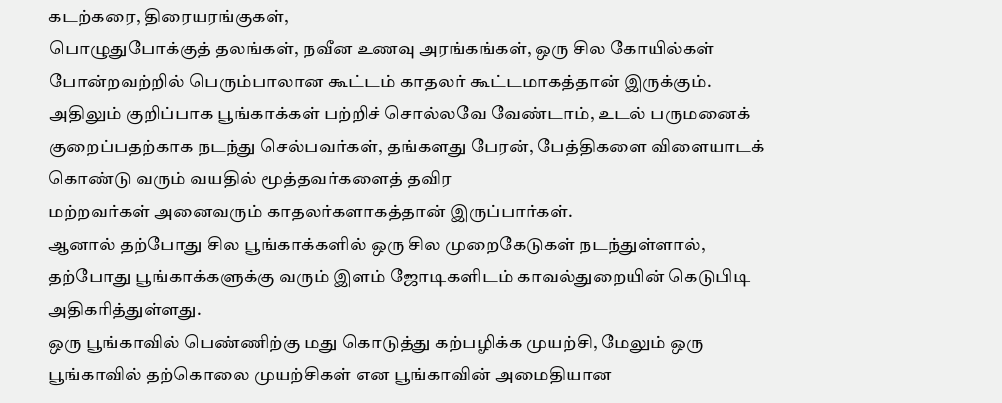கடற்கரை, திரையரங்குகள்,
பொழுதுபோக்குத் தலங்கள், நவீன உணவு அரங்கங்கள், ஒரு சில கோயில்கள் போன்றவற்றில் பெரும்பாலான கூட்டம் காதலர் கூட்டமாகத்தான் இருக்கும்.
அதிலும் குறிப்பாக பூங்காக்கள் பற்றிச் சொல்லவே வேண்டாம், உடல் பருமனைக் குறைப்பதற்காக நடந்து செல்பவர்கள், தங்களது பேரன், பேத்திகளை விளையாடக் கொண்டு வரும் வயதில் மூத்தவர்களைத் தவிர
மற்றவர்கள் அனைவரும் காதலர்களாகத்தான் இருப்பார்கள்.
ஆனால் தற்போது சில பூங்காக்களில் ஒரு சில முறைகேடுகள் நடந்துள்ளால், தற்போது பூங்காக்களுக்கு வரும் இளம் ஜோடிகளிடம் காவல்துறையின் கெடுபிடி அதிகரித்துள்ளது.
ஒரு பூங்காவில் பெண்ணிற்கு மது கொடுத்து கற்பழிக்க முயற்சி, மேலும் ஒரு பூங்காவில் தற்கொலை முயற்சிகள் என பூங்காவின் அமைதியான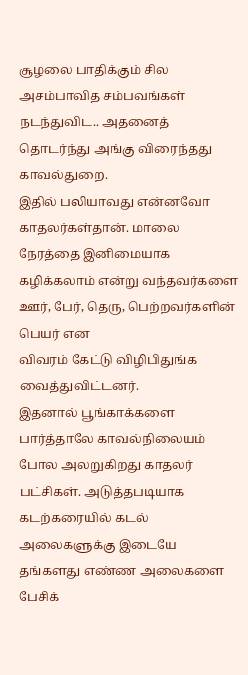சூழலை பாதிக்கும் சில அசம்பாவித சம்பவங்கள் நடந்துவிட.. அதனைத் தொடர்ந்து அங்கு விரைந்தது காவல்துறை.
இதில் பலியாவது என்னவோ காதலர்கள்தான். மாலை நேரத்தை இனிமையாக கழிக்கலாம் என்று வந்தவர்களை ஊர், பேர், தெரு, பெற்றவர்களின் பெயர் என
விவரம் கேட்டு விழிபிதுங்க வைத்துவிட்டனர்.
இதனால் பூங்காக்களை பார்த்தாலே காவல்நிலையம் போல அலறுகிறது காதலர் பட்சிகள். அடுத்தபடியாக கடற்கரையில் கடல் அலைகளுக்கு இடையே தங்களது எண்ண அலைகளை பேசிக்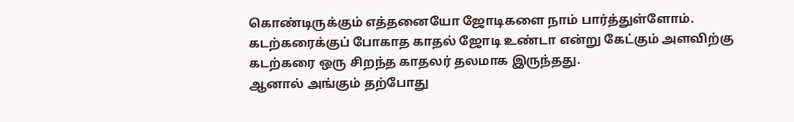கொண்டிருக்கும் எத்தனையோ ஜோடிகளை நாம் பார்த்துள்ளோம்.
கடற்கரைக்குப் போகாத காதல் ஜோடி உண்டா என்று கேட்கும் அளவிற்கு கடற்கரை ஒரு சிறந்த காதலர் தலமாக இருந்தது.
ஆனால் அங்கும் தற்போது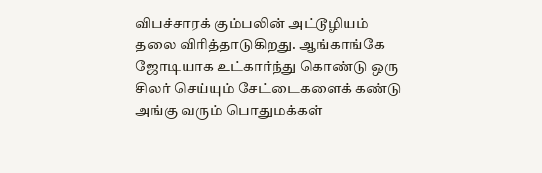விபச்சாரக் கும்பலின் அட்டூழியம் தலை விரித்தாடுகிறது. ஆங்காங்கே ஜோடியாக உட்கார்ந்து கொண்டு ஒரு சிலர் செய்யும் சேட்டைகளைக் கண்டு அங்கு வரும் பொதுமக்கள்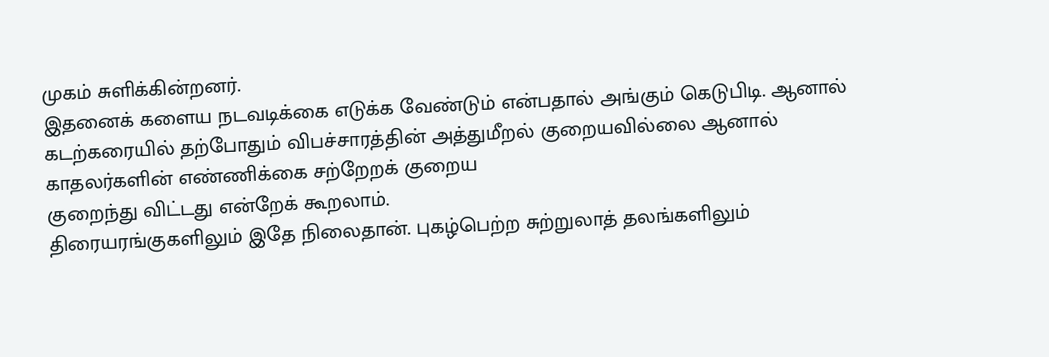முகம் சுளிக்கின்றனர்.
இதனைக் களைய நடவடிக்கை எடுக்க வேண்டும் என்பதால் அங்கும் கெடுபிடி. ஆனால் கடற்கரையில் தற்போதும் விபச்சாரத்தின் அத்துமீறல் குறையவில்லை ஆனால் காதலர்களின் எண்ணிக்கை சற்றேறக் குறைய
குறைந்து விட்டது என்றேக் கூறலாம்.
திரையரங்குகளிலும் இதே நிலைதான். புகழ்பெற்ற சுற்றுலாத் தலங்களிலும்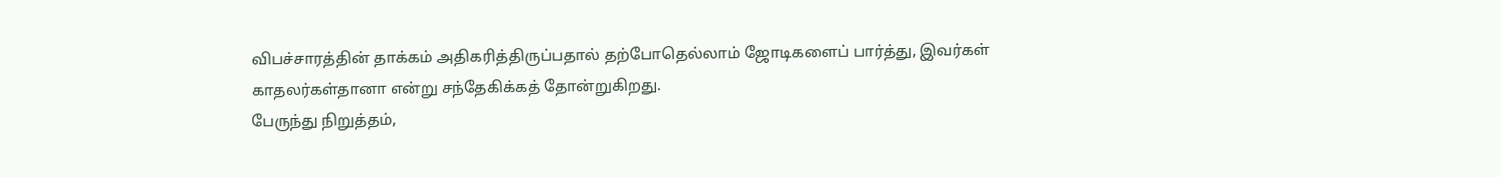விபச்சாரத்தின் தாக்கம் அதிகரித்திருப்பதால் தற்போதெல்லாம் ஜோடிகளைப் பார்த்து, இவர்கள் காதலர்கள்தானா என்று சந்தேகிக்கத் தோன்றுகிறது.
பேருந்து நிறுத்தம்,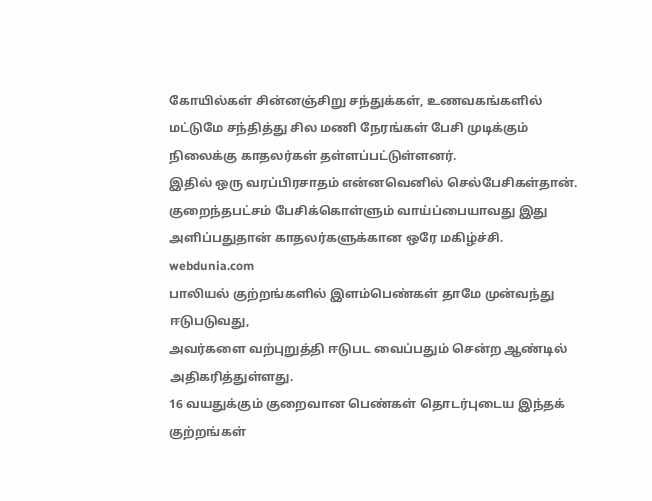கோயில்கள் சின்னஞ்சிறு சந்துக்கள், உணவகங்களில் மட்டுமே சந்தித்து சில மணி நேரங்கள் பேசி முடிக்கும் நிலைக்கு காதலர்கள் தள்ளப்பட்டுள்ளனர்.
இதில் ஒரு வரப்பிரசாதம் என்னவெனில் செல்பேசிகள்தான். குறைந்தபட்சம் பேசிக்கொள்ளும் வாய்ப்பையாவது இது அளிப்பதுதான் காதலர்களுக்கான ஒரே மகிழ்ச்சி.
webdunia.com
பாலியல் குற்றங்களில் இளம்பெண்கள் தாமே முன்வந்து ஈடுபடுவது,
அவர்களை வற்புறுத்தி ஈடுபட வைப்பதும் சென்ற ஆண்டில் அதிகரித்துள்ளது.
16 வயதுக்கும் குறைவான பெண்கள் தொடர்புடைய இந்தக் குற்றங்கள்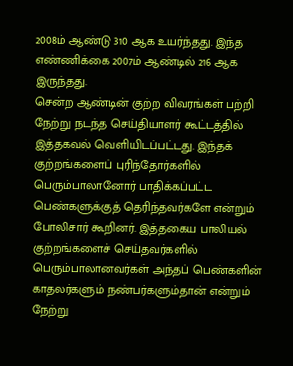2008ம் ஆண்டு 310 ஆக உயர்ந்தது. இந்த எண்ணிக்கை 2007ம் ஆண்டில் 216 ஆக இருந்தது.
சென்ற ஆண்டின் குற்ற விவரங்கள் பற்றி நேற்று நடந்த செய்தியாளர் கூட்டத்தில் இத்தகவல் வெளியிடப்பட்டது. இந்தக் குற்றங்களைப் புரிந்தோர்களில் பெரும்பாலானோர் பாதிக்கப்பட்ட பெண்களுக்குத் தெரிந்தவர்களே என்றும் போலிசார் கூறினர். இத்தகைய பாலியல்
குற்றங்களைச் செய்தவர்களில் பெரும்பாலானவர்கள் அந்தப் பெண்களின் காதலர்களும் நண்பர்களும்தான் என்றும் நேற்று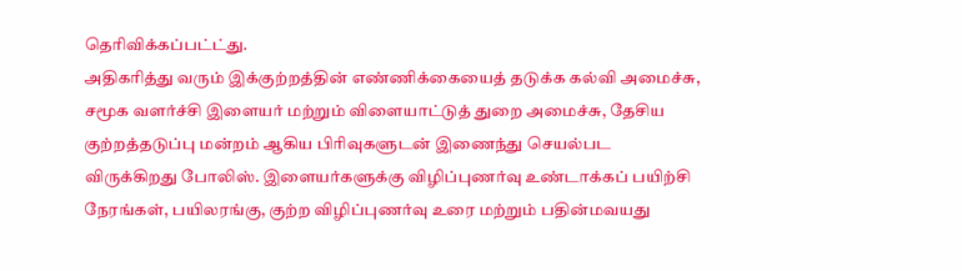தெரிவிக்கப்பட்ட்து.
அதிகரித்து வரும் இக்குற்றத்தின் எண்ணிக்கையைத் தடுக்க கல்வி அமைச்சு, சமூக வளர்ச்சி இளையர் மற்றும் விளையாட்டுத் துறை அமைச்சு, தேசிய குற்றத்தடுப்பு மன்றம் ஆகிய பிரிவுகளுடன் இணைந்து செயல்பட விருக்கிறது போலிஸ். இளையர்களுக்கு விழிப்புணர்வு உண்டாக்கப் பயிற்சி நேரங்கள், பயிலரங்கு, குற்ற விழிப்புணர்வு உரை மற்றும் பதின்மவயது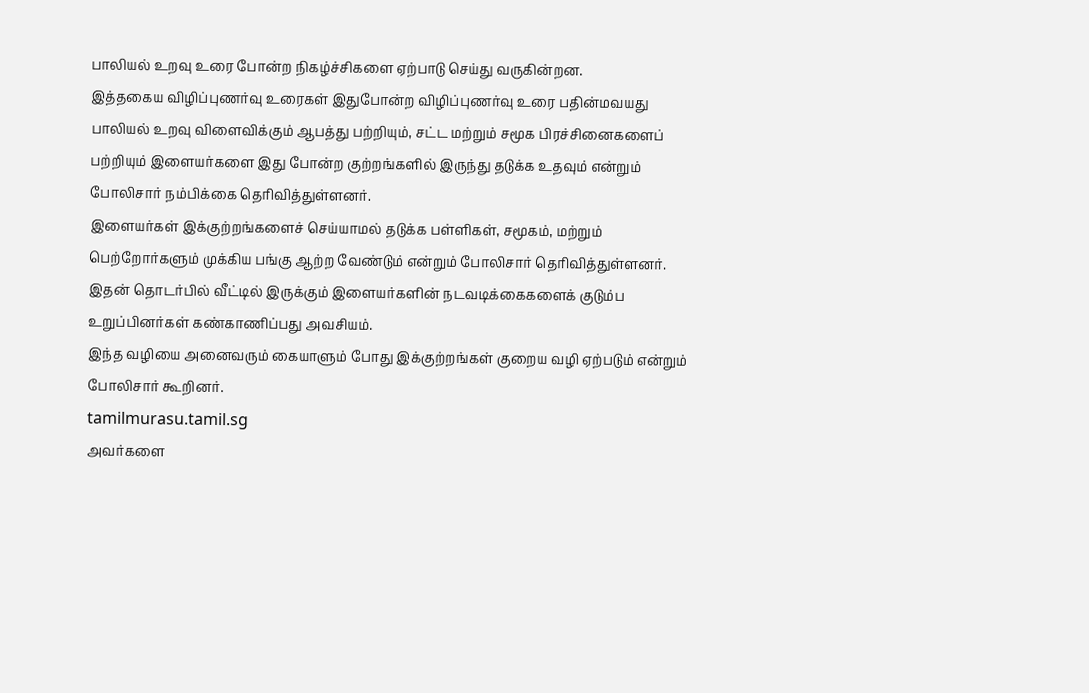பாலியல் உறவு உரை போன்ற நிகழ்ச்சிகளை ஏற்பாடு செய்து வருகின்றன.
இத்தகைய விழிப்புணர்வு உரைகள் இதுபோன்ற விழிப்புணர்வு உரை பதின்மவயது பாலியல் உறவு விளைவிக்கும் ஆபத்து பற்றியும், சட்ட மற்றும் சமூக பிரச்சினைகளைப் பற்றியும் இளையர்களை இது போன்ற குற்றங்களில் இருந்து தடுக்க உதவும் என்றும் போலிசார் நம்பிக்கை தெரிவித்துள்ளனர்.
இளையர்கள் இக்குற்றங்களைச் செய்யாமல் தடுக்க பள்ளிகள், சமூகம், மற்றும் பெற்றோர்களும் முக்கிய பங்கு ஆற்ற வேண்டும் என்றும் போலிசார் தெரிவித்துள்ளனர். இதன் தொடர்பில் வீட்டில் இருக்கும் இளையர்களின் நடவடிக்கைகளைக் குடும்ப உறுப்பினர்கள் கண்காணிப்பது அவசியம்.
இந்த வழியை அனைவரும் கையாளும் போது இக்குற்றங்கள் குறைய வழி ஏற்படும் என்றும் போலிசார் கூறினர்.
tamilmurasu.tamil.sg
அவர்களை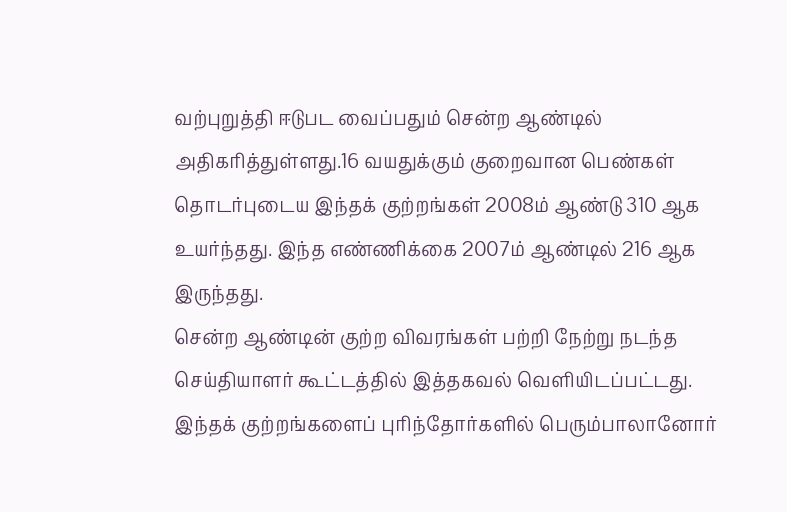வற்புறுத்தி ஈடுபட வைப்பதும் சென்ற ஆண்டில் அதிகரித்துள்ளது.16 வயதுக்கும் குறைவான பெண்கள் தொடர்புடைய இந்தக் குற்றங்கள் 2008ம் ஆண்டு 310 ஆக உயர்ந்தது. இந்த எண்ணிக்கை 2007ம் ஆண்டில் 216 ஆக இருந்தது.
சென்ற ஆண்டின் குற்ற விவரங்கள் பற்றி நேற்று நடந்த செய்தியாளர் கூட்டத்தில் இத்தகவல் வெளியிடப்பட்டது. இந்தக் குற்றங்களைப் புரிந்தோர்களில் பெரும்பாலானோர்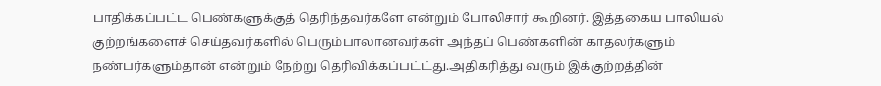பாதிக்கப்பட்ட பெண்களுக்குத் தெரிந்தவர்களே என்றும் போலிசார் கூறினர். இத்தகைய பாலியல்
குற்றங்களைச் செய்தவர்களில் பெரும்பாலானவர்கள் அந்தப் பெண்களின் காதலர்களும் நண்பர்களும்தான் என்றும் நேற்று தெரிவிக்கப்பட்ட்து.அதிகரித்து வரும் இக்குற்றத்தின்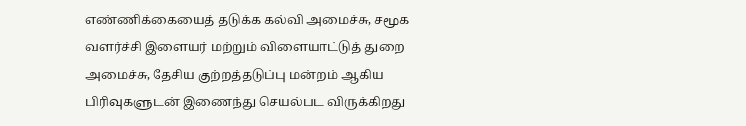எண்ணிக்கையைத் தடுக்க கல்வி அமைச்சு, சமூக வளர்ச்சி இளையர் மற்றும் விளையாட்டுத் துறை அமைச்சு, தேசிய குற்றத்தடுப்பு மன்றம் ஆகிய பிரிவுகளுடன் இணைந்து செயல்பட விருக்கிறது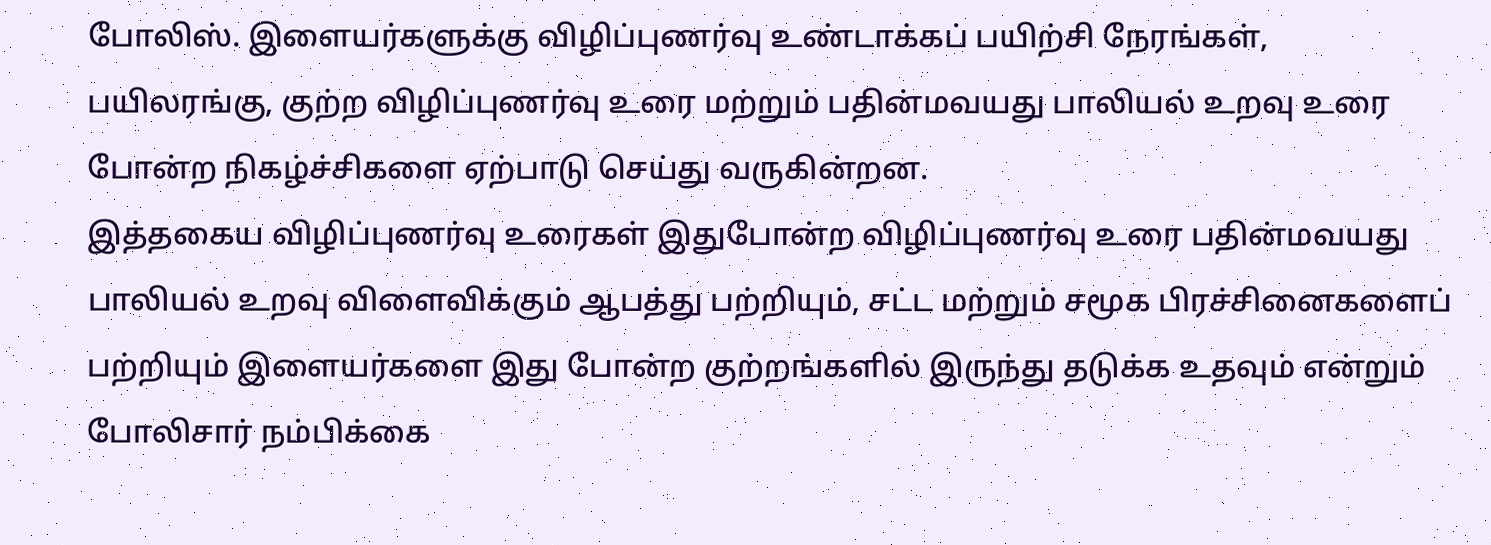போலிஸ். இளையர்களுக்கு விழிப்புணர்வு உண்டாக்கப் பயிற்சி நேரங்கள், பயிலரங்கு, குற்ற விழிப்புணர்வு உரை மற்றும் பதின்மவயது பாலியல் உறவு உரை போன்ற நிகழ்ச்சிகளை ஏற்பாடு செய்து வருகின்றன.
இத்தகைய விழிப்புணர்வு உரைகள் இதுபோன்ற விழிப்புணர்வு உரை பதின்மவயது பாலியல் உறவு விளைவிக்கும் ஆபத்து பற்றியும், சட்ட மற்றும் சமூக பிரச்சினைகளைப் பற்றியும் இளையர்களை இது போன்ற குற்றங்களில் இருந்து தடுக்க உதவும் என்றும் போலிசார் நம்பிக்கை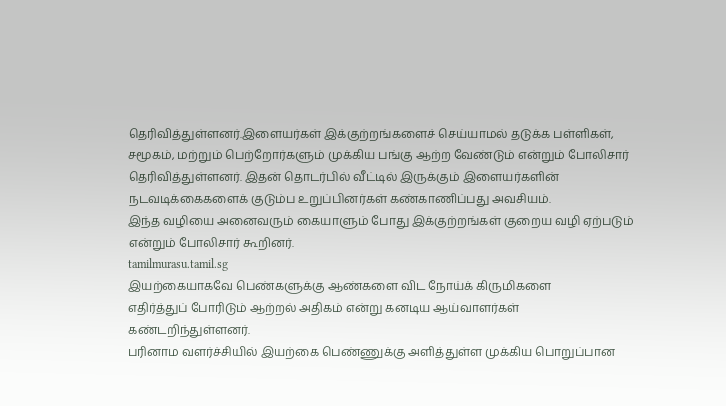தெரிவித்துள்ளனர்.இளையர்கள் இக்குற்றங்களைச் செய்யாமல் தடுக்க பள்ளிகள், சமூகம், மற்றும் பெற்றோர்களும் முக்கிய பங்கு ஆற்ற வேண்டும் என்றும் போலிசார் தெரிவித்துள்ளனர். இதன் தொடர்பில் வீட்டில் இருக்கும் இளையர்களின் நடவடிக்கைகளைக் குடும்ப உறுப்பினர்கள் கண்காணிப்பது அவசியம்.
இந்த வழியை அனைவரும் கையாளும் போது இக்குற்றங்கள் குறைய வழி ஏற்படும் என்றும் போலிசார் கூறினர்.
tamilmurasu.tamil.sg
இயற்கையாகவே பெண்களுக்கு ஆண்களை விட நோய்க் கிருமிகளை
எதிர்த்துப் போரிடும் ஆற்றல் அதிகம் என்று கனடிய ஆய்வாளர்கள் கண்டறிந்துள்ளனர்.
பரினாம வளர்ச்சியில் இயற்கை பெண்ணுக்கு அளித்துள்ள முக்கிய பொறுப்பான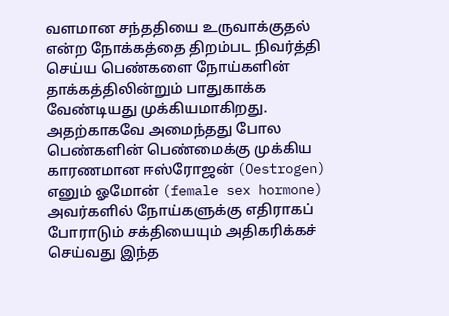வளமான சந்ததியை உருவாக்குதல் என்ற நோக்கத்தை திறம்பட நிவர்த்தி செய்ய பெண்களை நோய்களின் தாக்கத்திலின்றும் பாதுகாக்க வேண்டியது முக்கியமாகிறது.
அதற்காகவே அமைந்தது போல பெண்களின் பெண்மைக்கு முக்கிய காரணமான ஈஸ்ரோஜன் (Oestrogen) எனும் ஓமோன் (female sex hormone) அவர்களில் நோய்களுக்கு எதிராகப் போராடும் சக்தியையும் அதிகரிக்கச் செய்வது இந்த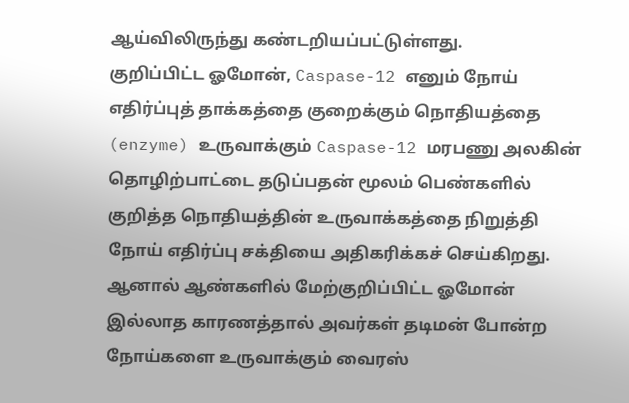ஆய்விலிருந்து கண்டறியப்பட்டுள்ளது.
குறிப்பிட்ட ஓமோன், Caspase-12 எனும் நோய் எதிர்ப்புத் தாக்கத்தை குறைக்கும் நொதியத்தை (enzyme) உருவாக்கும் Caspase-12 மரபணு அலகின் தொழிற்பாட்டை தடுப்பதன் மூலம் பெண்களில் குறித்த நொதியத்தின் உருவாக்கத்தை நிறுத்தி
நோய் எதிர்ப்பு சக்தியை அதிகரிக்கச் செய்கிறது.
ஆனால் ஆண்களில் மேற்குறிப்பிட்ட ஓமோன் இல்லாத காரணத்தால் அவர்கள் தடிமன் போன்ற நோய்களை உருவாக்கும் வைரஸ்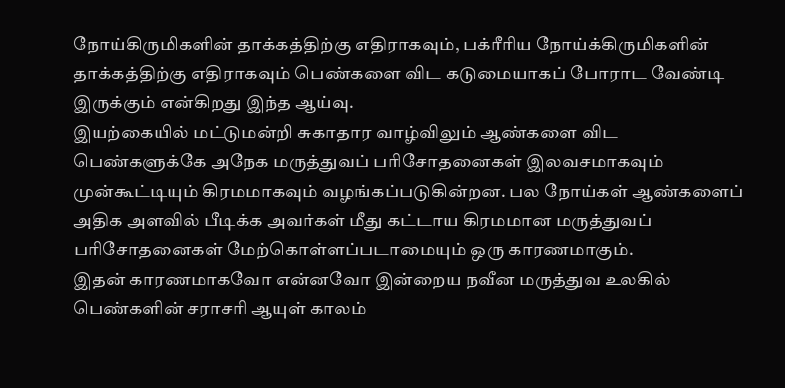நோய்கிருமிகளின் தாக்கத்திற்கு எதிராகவும், பக்ரீரிய நோய்க்கிருமிகளின் தாக்கத்திற்கு எதிராகவும் பெண்களை விட கடுமையாகப் போராட வேண்டி இருக்கும் என்கிறது இந்த ஆய்வு.
இயற்கையில் மட்டுமன்றி சுகாதார வாழ்விலும் ஆண்களை விட
பெண்களுக்கே அநேக மருத்துவப் பரிசோதனைகள் இலவசமாகவும் முன்கூட்டியும் கிரமமாகவும் வழங்கப்படுகின்றன. பல நோய்கள் ஆண்களைப் அதிக அளவில் பீடிக்க அவர்கள் மீது கட்டாய கிரமமான மருத்துவப் பரிசோதனைகள் மேற்கொள்ளப்படாமையும் ஒரு காரணமாகும்.
இதன் காரணமாகவோ என்னவோ இன்றைய நவீன மருத்துவ உலகில் பெண்களின் சராசரி ஆயுள் காலம்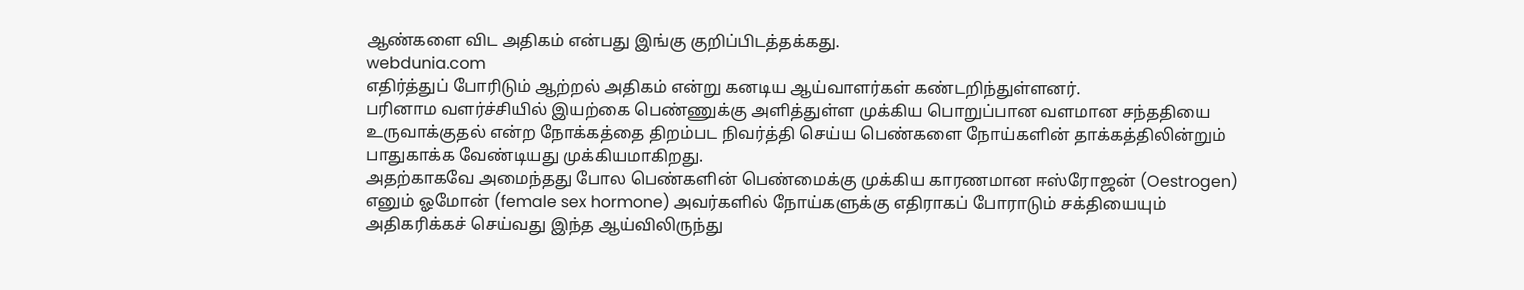ஆண்களை விட அதிகம் என்பது இங்கு குறிப்பிடத்தக்கது.
webdunia.com
எதிர்த்துப் போரிடும் ஆற்றல் அதிகம் என்று கனடிய ஆய்வாளர்கள் கண்டறிந்துள்ளனர்.
பரினாம வளர்ச்சியில் இயற்கை பெண்ணுக்கு அளித்துள்ள முக்கிய பொறுப்பான வளமான சந்ததியை உருவாக்குதல் என்ற நோக்கத்தை திறம்பட நிவர்த்தி செய்ய பெண்களை நோய்களின் தாக்கத்திலின்றும் பாதுகாக்க வேண்டியது முக்கியமாகிறது.
அதற்காகவே அமைந்தது போல பெண்களின் பெண்மைக்கு முக்கிய காரணமான ஈஸ்ரோஜன் (Oestrogen) எனும் ஓமோன் (female sex hormone) அவர்களில் நோய்களுக்கு எதிராகப் போராடும் சக்தியையும் அதிகரிக்கச் செய்வது இந்த ஆய்விலிருந்து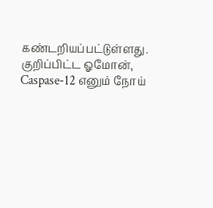கண்டறியப்பட்டுள்ளது.
குறிப்பிட்ட ஓமோன், Caspase-12 எனும் நோய்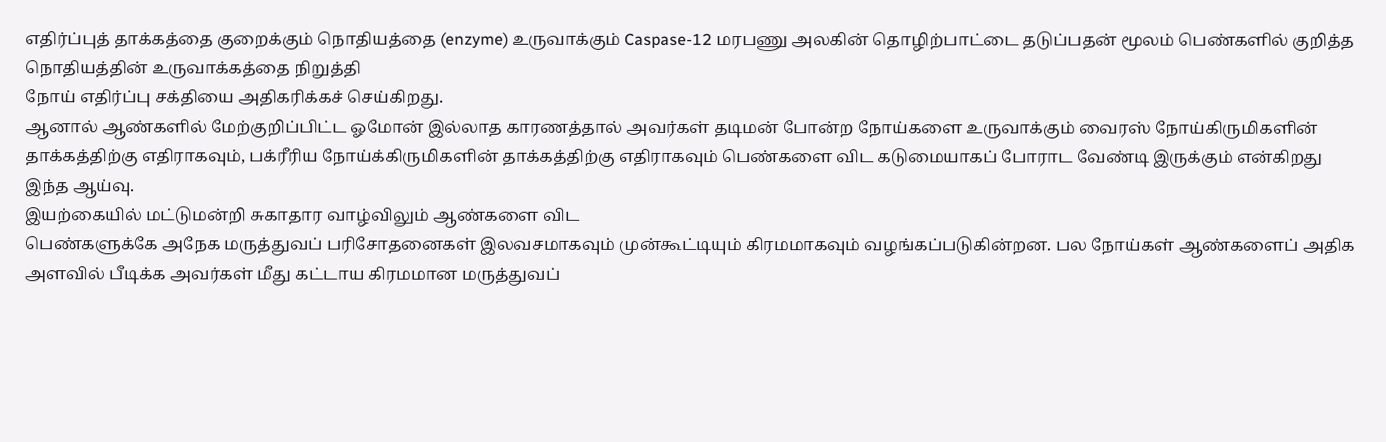எதிர்ப்புத் தாக்கத்தை குறைக்கும் நொதியத்தை (enzyme) உருவாக்கும் Caspase-12 மரபணு அலகின் தொழிற்பாட்டை தடுப்பதன் மூலம் பெண்களில் குறித்த நொதியத்தின் உருவாக்கத்தை நிறுத்தி
நோய் எதிர்ப்பு சக்தியை அதிகரிக்கச் செய்கிறது.
ஆனால் ஆண்களில் மேற்குறிப்பிட்ட ஓமோன் இல்லாத காரணத்தால் அவர்கள் தடிமன் போன்ற நோய்களை உருவாக்கும் வைரஸ் நோய்கிருமிகளின் தாக்கத்திற்கு எதிராகவும், பக்ரீரிய நோய்க்கிருமிகளின் தாக்கத்திற்கு எதிராகவும் பெண்களை விட கடுமையாகப் போராட வேண்டி இருக்கும் என்கிறது இந்த ஆய்வு.
இயற்கையில் மட்டுமன்றி சுகாதார வாழ்விலும் ஆண்களை விட
பெண்களுக்கே அநேக மருத்துவப் பரிசோதனைகள் இலவசமாகவும் முன்கூட்டியும் கிரமமாகவும் வழங்கப்படுகின்றன. பல நோய்கள் ஆண்களைப் அதிக அளவில் பீடிக்க அவர்கள் மீது கட்டாய கிரமமான மருத்துவப்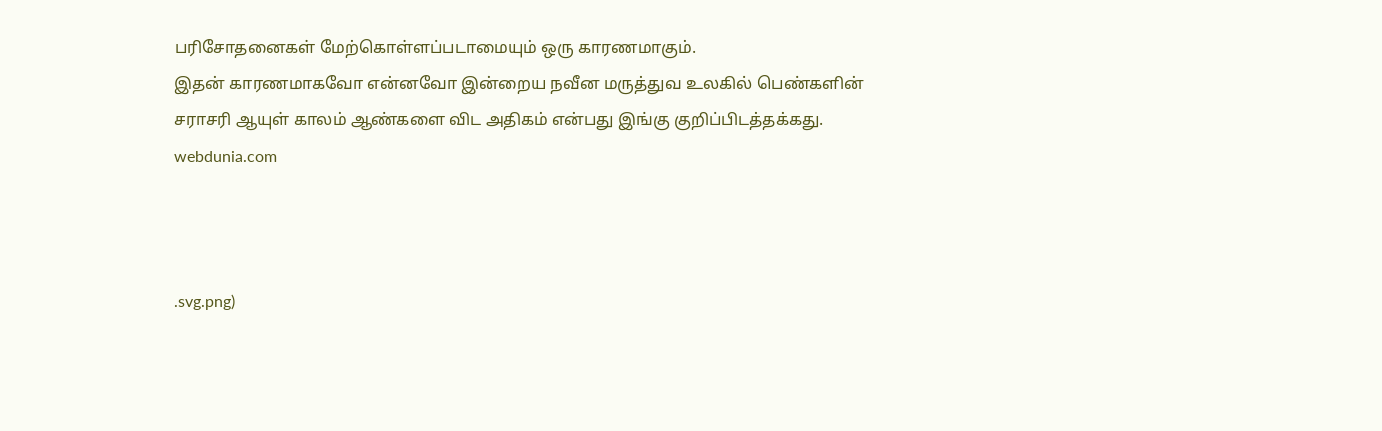பரிசோதனைகள் மேற்கொள்ளப்படாமையும் ஒரு காரணமாகும்.
இதன் காரணமாகவோ என்னவோ இன்றைய நவீன மருத்துவ உலகில் பெண்களின் சராசரி ஆயுள் காலம் ஆண்களை விட அதிகம் என்பது இங்கு குறிப்பிடத்தக்கது.
webdunia.com



.svg.png)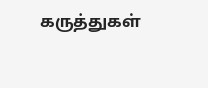கருத்துகள்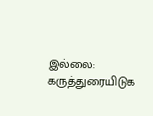இல்லை:
கருத்துரையிடுக